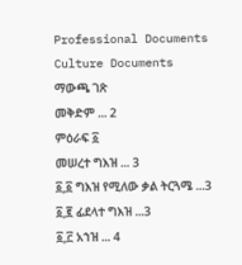Professional Documents
Culture Documents
ማውጫ ገጽ
መቅድም ... 2
ምዕራፍ ፩
መሠረተ ግእዝ ... 3
፩,፩ ግእዝ የሚለው ቃል ትርጓሜ ...3
፩,፪ ፊደላተ ግእዝ ...3
፩,፫ አኀዝ ... 4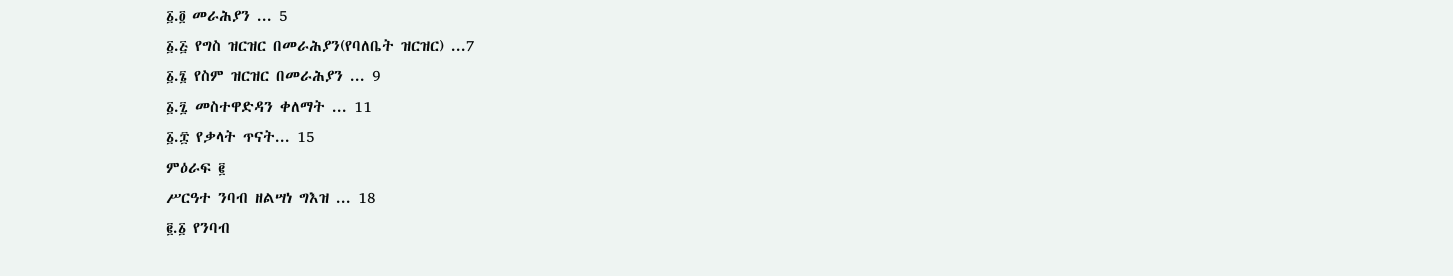፩.፬ መራሕያን ... 5
፩.፭ የግስ ዝርዝር በመራሕያን(የባለቤት ዝርዝር) ...7
፩.፮ የስም ዝርዝር በመራሕያን ... 9
፩.፯ መስተዋድዳን ቀለማት ... 11
፩.፰ የቃላት ጥናት... 15
ምዕራፍ ፪
ሥርዓተ ንባብ ዘልሣነ ግእዝ ... 18
፪.፩ የንባብ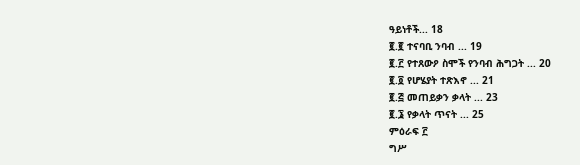ዓይነቶች... 18
፪.፪ ተናባቢ ንባብ ... 19
፪.፫ የተጸውዖ ስሞች የንባብ ሕግጋት ... 20
፪.፬ የሆሄያት ተጽእኖ ... 21
፪.፭ መጠይቃን ቃላት ... 23
፪.፮ የቃላት ጥናት ... 25
ምዕራፍ ፫
ግሥ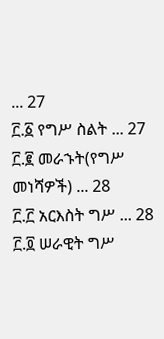... 27
፫.፩ የግሥ ስልት ... 27
፫.፪ መራኁት(የግሥ መነሻዎች) ... 28
፫.፫ አርእስት ግሥ ... 28
፫.፬ ሠራዊት ግሥ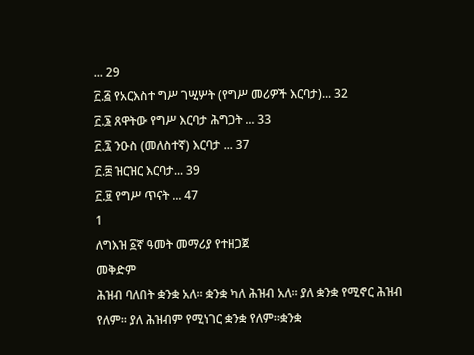... 29
፫.፭ የአርእስተ ግሥ ገሢሦት (የግሥ መሪዎች እርባታ)... 32
፫.፮ ጸዋትው የግሥ እርባታ ሕግጋት ... 33
፫.፯ ንዑስ (መለስተኛ) እርባታ ... 37
፫.፰ ዝርዝር እርባታ... 39
፫.፱ የግሥ ጥናት ... 47
1
ለግእዝ ፩ኛ ዓመት መማሪያ የተዘጋጀ
መቅድም
ሕዝብ ባለበት ቋንቋ አለ። ቋንቋ ካለ ሕዝብ አለ። ያለ ቋንቋ የሚኖር ሕዝብ የለም። ያለ ሕዝብም የሚነገር ቋንቋ የለም።ቋንቋ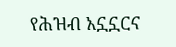የሕዝብ አኗኗርና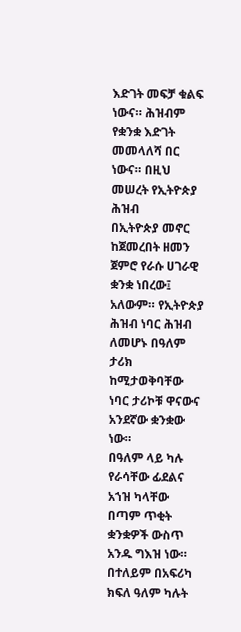እድገት መፍቻ ቁልፍ ነውና። ሕዝብም የቋንቋ እድገት መመላለሻ በር ነውና። በዚህ መሠረት የኢትዮጵያ ሕዝብ
በኢትዮጵያ መኖር ከጀመረበት ዘመን ጀምሮ የራሱ ሀገራዊ ቋንቋ ነበረው፤ አለውም። የኢትዮጵያ ሕዝብ ነባር ሕዝብ ለመሆኑ በዓለም
ታሪክ ከሚታወቅባቸው ነባር ታሪኮቹ ዋናውና አንደኛው ቋንቋው ነው።
በዓለም ላይ ካሉ የራሳቸው ፊደልና አኀዝ ካላቸው በጣም ጥቂት ቋንቋዎች ውስጥ አንዱ ግእዝ ነው። በተለይም በአፍሪካ
ክፍለ ዓለም ካሉት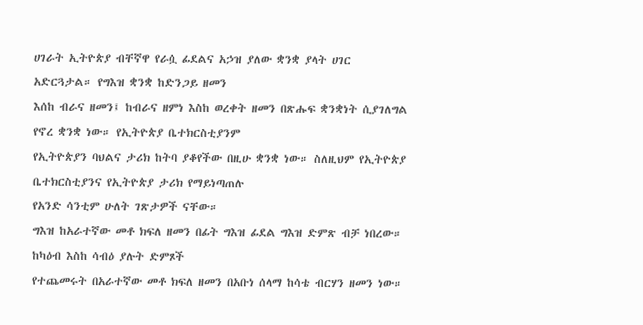ሀገራት ኢትዮጵያ ብቸኛዋ የራሷ ፊደልና አኃዝ ያለው ቋንቋ ያላት ሀገር አድርጓታል። የግእዝ ቋንቋ ከድንጋይ ዘመን
እሰከ ብራና ዘመን፤ ከብራና ዘምነ እስከ ወረቀት ዘመን በጽሑፍ ቋንቋነት ሲያገለግል የኖረ ቋንቋ ነው። የኢትዮጵያ ቤተክርስቲያንም
የኢትዮጵያን ባህልና ታሪክ ከትባ ያቆየችው በዚሁ ቋንቋ ነው። ስለዚህም የኢትዮጵያ ቤተክርስቲያንና የኢትዮጵያ ታሪክ የማይነጣጠሉ
የአንድ ሳንቲም ሁለት ገጽታዎች ናቸው።
ግእዝ ከአራተኛው መቶ ክፍለ ዘመን በፊት ግእዝ ፊደል ግእዝ ድምጽ ብቻ ነበረው። ከካዕብ እስከ ሳብዕ ያሉት ድምጾች
የተጨመሩት በአራተኛው መቶ ክፍለ ዘመን በአቡነ ሰላማ ከሳቴ ብርሃን ዘመን ነው።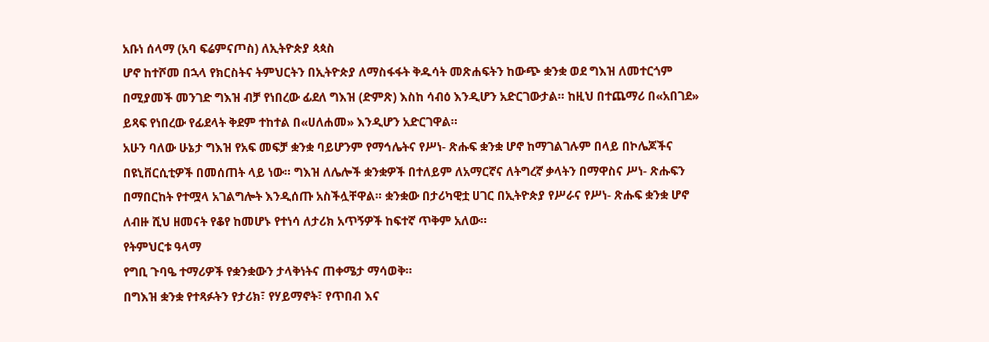አቡነ ሰላማ (አባ ፍሬምናጦስ) ለኢትዮጵያ ጳጳስ
ሆኖ ከተሾመ በኋላ የክርስትና ትምህርትን በኢትዮጵያ ለማስፋፋት ቅዱሳት መጽሐፍትን ከውጭ ቋንቋ ወደ ግእዝ ለመተርጎም
በሚያመች መንገድ ግእዝ ብቻ የነበረው ፊደለ ግእዝ (ድምጽ) እስከ ሳብዕ እንዲሆን አድርገውታል። ከዚህ በተጨማሪ በ«አበገደ»
ይጻፍ የነበረው የፊደላት ቅደም ተከተል በ«ሀለሐመ» እንዲሆን አድርገዋል።
አሁን ባለው ሁኔታ ግእዝ የአፍ መፍቻ ቋንቋ ባይሆንም የማኅሌትና የሥነ- ጽሑፍ ቋንቋ ሆኖ ከማገልገሉም በላይ በኮሌጆችና
በዩኒቨርሲቲዎች በመሰጠት ላይ ነው። ግእዝ ለሌሎች ቋንቋዎች በተለይም ለአማርኛና ለትግረኛ ቃላትን በማዋስና ሥነ- ጽሑፍን
በማበርከት የተሟላ አገልግሎት እንዲሰጡ አስችሏቸዋል። ቋንቋው በታሪካዊቷ ሀገር በኢትዮጵያ የሥራና የሥነ- ጽሑፍ ቋንቋ ሆኖ
ለብዙ ሺህ ዘመናት የቆየ ከመሆኑ የተነሳ ለታሪክ አጥኝዎች ከፍተኛ ጥቅም አለው።
የትምህርቱ ዓላማ
የግቢ ጉባዔ ተማሪዎች የቋንቋውን ታላቅነትና ጠቀሜታ ማሳወቅ።
በግእዝ ቋንቋ የተጻፉትን የታሪክ፣ የሃይማኖት፣ የጥበብ እና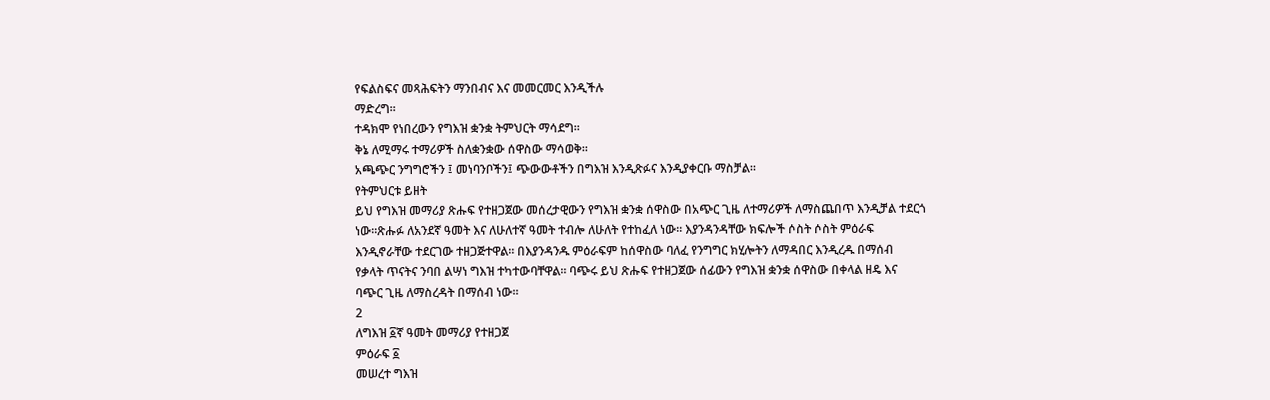የፍልስፍና መጻሕፍትን ማንበብና እና መመርመር እንዲችሉ
ማድረግ።
ተዳክሞ የነበረውን የግእዝ ቋንቋ ትምህርት ማሳደግ።
ቅኔ ለሚማሩ ተማሪዎች ስለቋንቋው ሰዋስው ማሳወቅ።
አጫጭር ንግግሮችን ፤ መነባንቦችን፤ ጭውውቶችን በግእዝ እንዲጽፉና እንዲያቀርቡ ማስቻል።
የትምህርቱ ይዘት
ይህ የግእዝ መማሪያ ጽሑፍ የተዘጋጀው መሰረታዊውን የግእዝ ቋንቋ ሰዋስው በአጭር ጊዜ ለተማሪዎች ለማስጨበጥ እንዲቻል ተደርጎ
ነው።ጽሑፉ ለአንደኛ ዓመት እና ለሁለተኛ ዓመት ተብሎ ለሁለት የተከፈለ ነው። እያንዳንዳቸው ክፍሎች ሶስት ሶስት ምዕራፍ
እንዲኖራቸው ተደርገው ተዘጋጅተዋል። በእያንዳንዱ ምዕራፍም ከሰዋስው ባለፈ የንግግር ክሂሎትን ለማዳበር እንዲረዱ በማሰብ
የቃላት ጥናትና ንባበ ልሣነ ግእዝ ተካተውባቸዋል። ባጭሩ ይህ ጽሑፍ የተዘጋጀው ሰፊውን የግእዝ ቋንቋ ሰዋስው በቀላል ዘዴ እና
ባጭር ጊዜ ለማስረዳት በማሰብ ነው።
2
ለግእዝ ፩ኛ ዓመት መማሪያ የተዘጋጀ
ምዕራፍ ፩
መሠረተ ግእዝ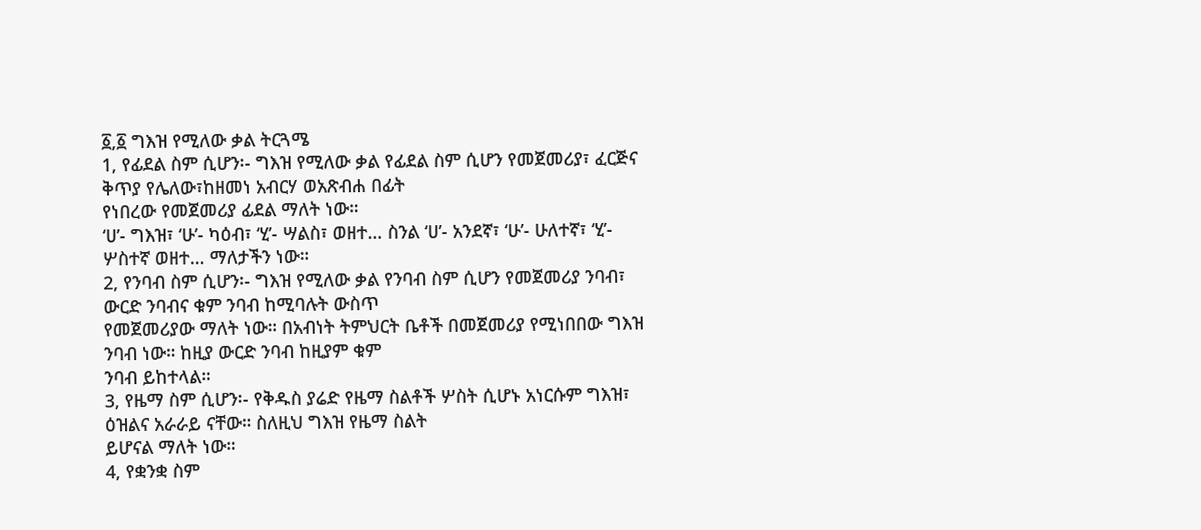፩,፩ ግእዝ የሚለው ቃል ትርጓሜ
1, የፊደል ስም ሲሆን፡- ግእዝ የሚለው ቃል የፊደል ስም ሲሆን የመጀመሪያ፣ ፈርጅና ቅጥያ የሌለው፣ከዘመነ አብርሃ ወአጽብሐ በፊት
የነበረው የመጀመሪያ ፊደል ማለት ነው።
‘ሀ’- ግእዝ፣ ‘ሁ’- ካዕብ፣ ‘ሂ’- ሣልስ፣ ወዘተ… ስንል ‘ሀ’- አንደኛ፣ ‘ሁ’- ሁለተኛ፣ ‘ሂ’- ሦስተኛ ወዘተ… ማለታችን ነው።
2, የንባብ ስም ሲሆን፡- ግእዝ የሚለው ቃል የንባብ ስም ሲሆን የመጀመሪያ ንባብ፣ ውርድ ንባብና ቁም ንባብ ከሚባሉት ውስጥ
የመጀመሪያው ማለት ነው። በአብነት ትምህርት ቤቶች በመጀመሪያ የሚነበበው ግእዝ ንባብ ነው። ከዚያ ውርድ ንባብ ከዚያም ቁም
ንባብ ይከተላል።
3, የዜማ ስም ሲሆን፡- የቅዱስ ያሬድ የዜማ ስልቶች ሦስት ሲሆኑ አነርሱም ግእዝ፣ ዕዝልና አራራይ ናቸው። ስለዚህ ግእዝ የዜማ ስልት
ይሆናል ማለት ነው።
4, የቋንቋ ስም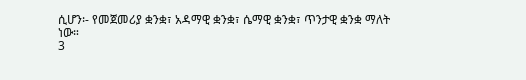ሲሆን፡- የመጀመሪያ ቋንቋ፣ አዳማዊ ቋንቋ፣ ሴማዊ ቋንቋ፣ ጥንታዊ ቋንቋ ማለት ነው።
3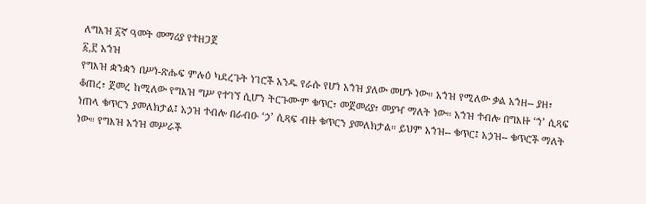ለግእዝ ፩ኛ ዓመት መማሪያ የተዘጋጀ
፩,፫ አኀዝ
የግእዝ ቋንቋን በሥነ-ጽሑፍ ምሉዕ ካደረጉት ነገሮች አንዱ የራሱ የሆነ አኀዝ ያለው መሆኑ ነው። አኀዝ የሚለው ቃል አኀዘ-- ያዘ፣
ቆጠረ፣ ጀመረ ከሚለው የግእዝ ግሥ የተገኘ ሲሆን ትርጉሙም ቁጥር፣ መጀመሪያ፣ መያዣ ማለት ነው። አኀዝ ተብሎ በግእዙ ‘ኀ’ ሲጻፍ
ነጠላ ቁጥርን ያመለክታል፤ አኃዝ ተብሎ በራብዑ ‘ኃ’ ሲጻፍ ብዙ ቁጥርን ያመለክታል። ይህም አኀዝ-- ቁጥር፤ አኃዝ-- ቁጥሮች ማለት
ነው። የግእዝ አኀዝ መሥራች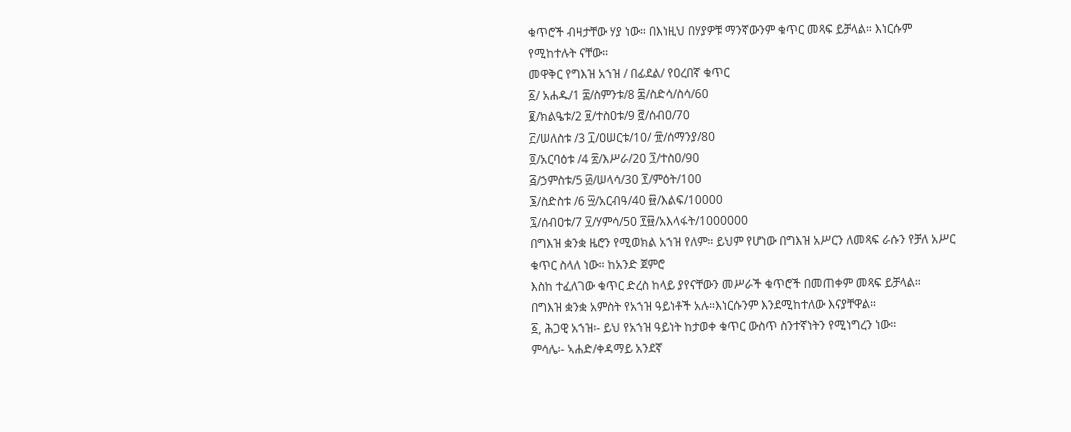ቁጥሮች ብዛታቸው ሃያ ነው። በእነዚህ በሃያዎቹ ማንኛውንም ቁጥር መጻፍ ይቻላል። እነርሱም
የሚከተሉት ናቸው።
መዋቅር የግእዝ አኀዝ / በፊደል/ የዐረበኛ ቁጥር
፩/ አሐዱ/1 ፰/ስምንቱ/8 ፷/ስድሳ/ስሳ/60
፪/ክልዔቱ/2 ፱/ተስዐቱ/9 ፸/ሰብዐ/70
፫/ሠለስቱ /3 ፲/ዐሠርቱ/10/ ፹/ሰማንያ/80
፬/አርባዕቱ /4 ፳/እሥራ/20 ፺/ተስዐ/90
፭/ኃምስቱ/5 ፴/ሠላሳ/30 ፻/ምዕት/100
፮/ስድስቱ /6 ፵/አርብዓ/40 ፼/እልፍ/10000
፯/ሰብዐቱ/7 ፶/ሃምሳ/50 ፻፼/አእላፋት/1000000
በግእዝ ቋንቋ ዜሮን የሚወክል አኀዝ የለም። ይህም የሆነው በግእዝ አሥርን ለመጻፍ ራሱን የቻለ አሥር ቁጥር ስላለ ነው። ከአንድ ጀምሮ
እስከ ተፈለገው ቁጥር ድረስ ከላይ ያየናቸውን መሥራች ቁጥሮች በመጠቀም መጻፍ ይቻላል።
በግእዝ ቋንቋ አምስት የአኀዝ ዓይነቶች አሉ።እነርሱንም እንደሚከተለው እናያቸዋል።
፩, ሕጋዊ አኀዝ፡- ይህ የአኀዝ ዓይነት ከታወቀ ቁጥር ውስጥ ስንተኛነትን የሚነግረን ነው።
ምሳሌ፡- ኣሐድ/ቀዳማይ አንደኛ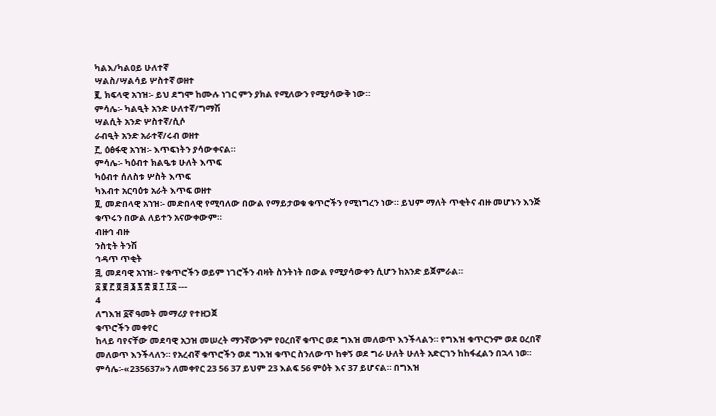ካልእ/ካልዐይ ሁለተኛ
ሣልስ/ሣልሳይ ሦስተኛ ወዘተ
፪, ክፍላዊ አኀዝ፡- ይህ ደግሞ ከሙሉ ነገር ምን ያክል የሚለውን የሚያሳውቅ ነው።
ምሳሌ፡- ካልዒት አንድ ሁለተኛ/ግማሽ
ሣልሲት አንድ ሦስተኛ/ሲሶ
ራብዒት አንድ አራተኛ/ሩብ ወዘተ
፫, ዕፅፋዊ አኀዝ፡- እጥፍነትን ያሳውቀናል።
ምሳሌ፡- ካዕብተ ክልዔቱ ሁለት እጥፍ
ካዕብተ ሰለስቱ ሦስት እጥፍ
ካእብተ አርባዕቱ አራት እጥፍ ወዘተ
፬, መድበላዊ አኀዝ፡- መድበላዊ የሚባለው በውል የማይታወቁ ቁጥሮችን የሚነግረን ነው። ይህም ማለት ጥቂትና ብዙ መሆኑን እንጅ
ቁጥሩን በውል ለይተን አናውቀውም።
ብዙኅ ብዙ
ንስቲት ትንሽ
ኅዳጥ ጥቂት
፭, መደባዊ አኀዝ፡- የቁጥሮችን ወይም ነገሮችን ብዛት ስንትነት በውል የሚያሳውቀን ሲሆን ከአንድ ይጀምራል።
፩ ፪ ፫ ፬ ፭ ፮ ፯ ፰ ፱ ፲ ፲፩ ---
4
ለግእዝ ፩ኛ ዓመት መማሪያ የተዘጋጀ
ቁጥሮችን መቀየር
ከላይ ባየናቸው መደባዊ አኃዝ መሠረት ማንኛውንም የዐረበኛ ቁጥር ወደ ግእዝ መለወጥ እንችላልን። የግእዝ ቁጥርንም ወደ ዐረበኛ
መለወጥ እንችላለን። የአረብኛ ቁጥሮችን ወደ ግእዝ ቁጥር ስንለውጥ ከቀኝ ወደ ግራ ሁለት ሁለት አድርገን ከከፋፈልን በኋላ ነወ።
ምሳሌ፡-«235637»ን ለመቀየር 23 56 37 ይህም 23 እልፍ 56 ምዕት እና 37 ይሆናል። በግእዝ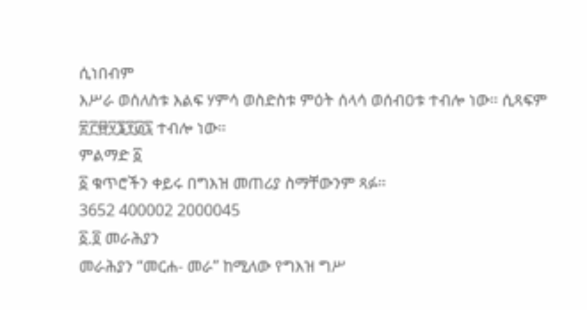ሲነበብም
እሥራ ወሰለስቱ እልፍ ሃምሳ ወስድስቱ ምዕት ሰላሳ ወሰብዐቱ ተብሎ ነው። ሲጻፍም ፳፫፼፶፮፻፴፯ ተብሎ ነው።
ምልማድ ፩
፩ ቁጥሮችን ቀይሩ በግእዝ መጠሪያ ስማቸውንም ጻፉ።
3652 400002 2000045
፩.፬ መራሕያን
መራሕያን “መርሐ- መራ” ከሚለው የግእዝ ግሥ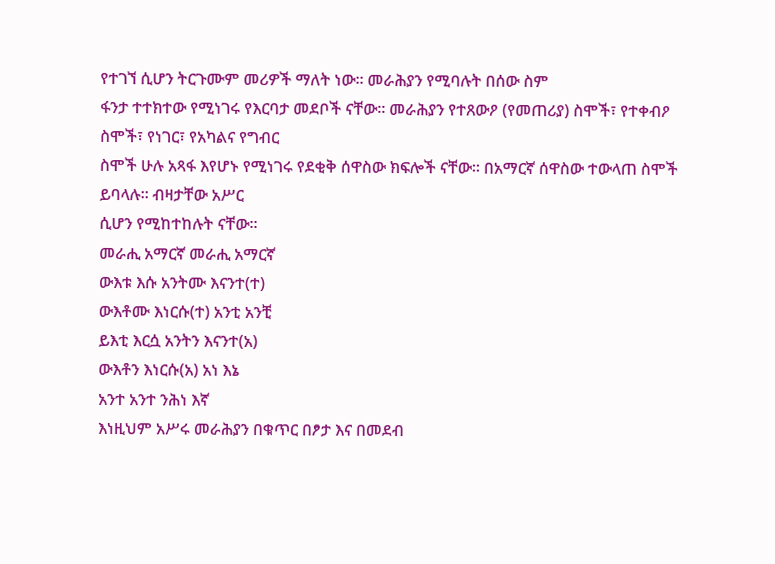የተገኘ ሲሆን ትርጉሙም መሪዎች ማለት ነው፡፡ መራሕያን የሚባሉት በሰው ስም
ፋንታ ተተክተው የሚነገሩ የእርባታ መደቦች ናቸው፡፡ መራሕያን የተጸውዖ (የመጠሪያ) ስሞች፣ የተቀብዖ ስሞች፣ የነገር፣ የአካልና የግብር
ስሞች ሁሉ አጻፋ እየሆኑ የሚነገሩ የደቂቅ ሰዋስው ክፍሎች ናቸው፡፡ በአማርኛ ሰዋስው ተውላጠ ስሞች ይባላሉ፡፡ ብዛታቸው አሥር
ሲሆን የሚከተከሉት ናቸው፡፡
መራሒ አማርኛ መራሒ አማርኛ
ውእቱ እሱ አንትሙ እናንተ(ተ)
ውእቶሙ እነርሱ(ተ) አንቲ አንቺ
ይእቲ እርሷ አንትን እናንተ(አ)
ውእቶን እነርሱ(አ) አነ እኔ
አንተ አንተ ንሕነ እኛ
እነዚህም አሥሩ መራሕያን በቁጥር በፆታ እና በመደብ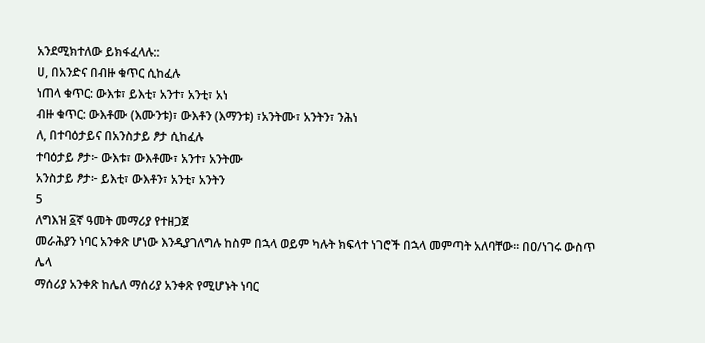አንደሚክተለው ይክፋፈላሉ::
ሀ, በአንድና በብዙ ቁጥር ሲከፈሉ
ነጠላ ቁጥር: ውእቱ፣ ይእቲ፣ አንተ፣ አንቲ፣ አነ
ብዙ ቁጥር: ውእቶሙ (እሙንቱ)፣ ውእቶን (እማንቱ) ፣አንትሙ፣ አንትን፣ ንሕነ
ለ, በተባዕታይና በአንስታይ ፆታ ሲከፈሉ
ተባዕታይ ፆታ፦ ውእቱ፣ ውእቶሙ፣ አንተ፣ አንትሙ
አንስታይ ፆታ፦ ይእቲ፣ ውእቶን፣ አንቲ፣ አንትን
5
ለግእዝ ፩ኛ ዓመት መማሪያ የተዘጋጀ
መራሕያን ነባር አንቀጽ ሆነው እንዲያገለግሉ ከስም በኋላ ወይም ካሉት ክፍላተ ነገሮች በኋላ መምጣት አለባቸው። በዐ/ነገሩ ውስጥ ሌላ
ማሰሪያ አንቀጽ ከሌለ ማሰሪያ አንቀጽ የሚሆኑት ነባር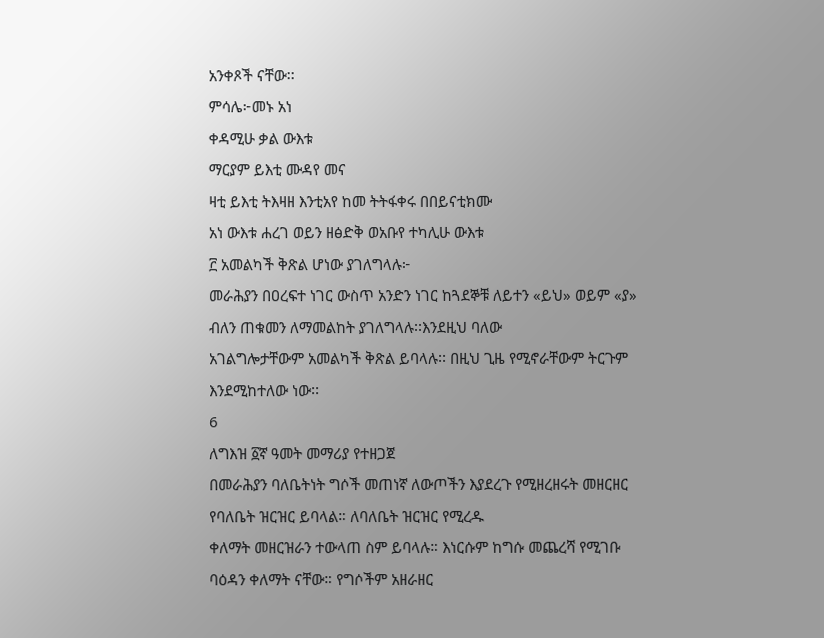አንቀጾች ናቸው፡፡
ምሳሌ፦መኑ አነ
ቀዳሚሁ ቃል ውእቱ
ማርያም ይእቲ ሙዳየ መና
ዛቲ ይእቲ ትእዛዘ እንቲአየ ከመ ትትፋቀሩ በበይናቲክሙ
አነ ውእቱ ሐረገ ወይን ዘፅድቅ ወአቡየ ተካሊሁ ውእቱ
፫ አመልካች ቅጽል ሆነው ያገለግላሉ፦
መራሕያን በዐረፍተ ነገር ውስጥ አንድን ነገር ከጓደኞቹ ለይተን «ይህ» ወይም «ያ» ብለን ጠቁመን ለማመልከት ያገለግላሉ፡፡እንደዚህ ባለው
አገልግሎታቸውም አመልካች ቅጽል ይባላሉ፡፡ በዚህ ጊዜ የሚኖራቸውም ትርጉም እንደሚከተለው ነው፡፡
6
ለግእዝ ፩ኛ ዓመት መማሪያ የተዘጋጀ
በመራሕያን ባለቤትነት ግሶች መጠነኛ ለውጦችን እያደረጉ የሚዘረዘሩት መዘርዘር የባለቤት ዝርዝር ይባላል። ለባለቤት ዝርዝር የሚረዱ
ቀለማት መዘርዝራን ተውላጠ ስም ይባላሉ። እነርሱም ከግሱ መጨረሻ የሚገቡ ባዕዳን ቀለማት ናቸው። የግሶችም አዘራዘር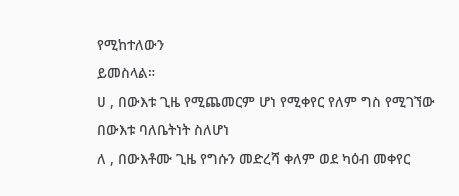የሚከተለውን
ይመስላል።
ሀ , በውእቱ ጊዜ የሚጨመርም ሆነ የሚቀየር የለም ግስ የሚገኘው በውእቱ ባለቤትነት ስለሆነ
ለ , በውእቶሙ ጊዜ የግሱን መድረሻ ቀለም ወደ ካዕብ መቀየር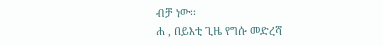ብቻ ነው፡፡
ሐ , በይእቲ ጊዜ የግሱ መድረሻ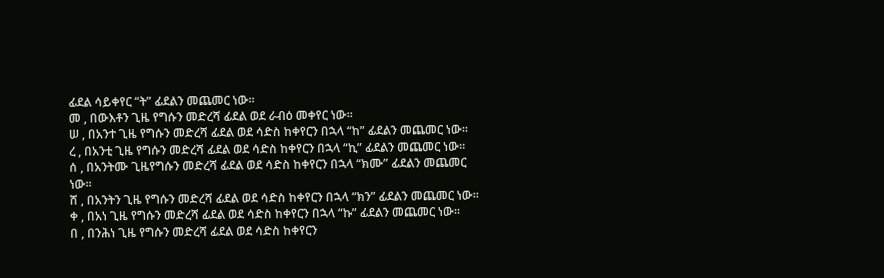ፊደል ሳይቀየር “ት” ፊደልን መጨመር ነው፡፡
መ , በውእቶን ጊዜ የግሱን መድረሻ ፊደል ወደ ራብዕ መቀየር ነው፡፡
ሠ , በአንተ ጊዜ የግሱን መድረሻ ፊደል ወደ ሳድስ ከቀየርን በኋላ “ከ” ፊደልን መጨመር ነው፡፡
ረ , በአንቲ ጊዜ የግሱን መድረሻ ፊደል ወደ ሳድስ ከቀየርን በኋላ “ኪ” ፊደልን መጨመር ነው፡፡
ሰ , በአንትሙ ጊዜየግሱን መድረሻ ፊደል ወደ ሳድስ ከቀየርን በኋላ “ክሙ” ፊደልን መጨመር ነው፡፡
ሸ , በአንትን ጊዜ የግሱን መድረሻ ፊደል ወደ ሳድስ ከቀየርን በኋላ “ክን” ፊደልን መጨመር ነው፡፡
ቀ , በአነ ጊዜ የግሱን መድረሻ ፊደል ወደ ሳድስ ከቀየርን በኋላ “ኩ” ፊደልን መጨመር ነው፡፡
በ , በንሕነ ጊዜ የግሱን መድረሻ ፊደል ወደ ሳድስ ከቀየርን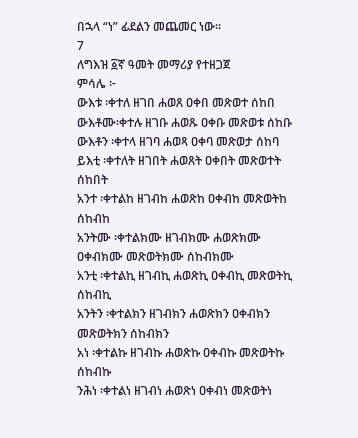በኋላ “ነ” ፊደልን መጨመር ነው፡፡
7
ለግእዝ ፩ኛ ዓመት መማሪያ የተዘጋጀ
ምሳሌ ፦
ውእቱ ፡ቀተለ ዘገበ ሐወጸ ዐቀበ መጽወተ ሰከበ
ውእቶሙ፡ቀተሉ ዘገቡ ሐወጹ ዐቀቡ መጽወቱ ሰከቡ
ውእቶን ፡ቀተላ ዘገባ ሐወጻ ዐቀባ መጽወታ ሰከባ
ይእቲ ፡ቀተለት ዘገበት ሐወጸት ዐቀበት መጽወተት ሰከበት
አንተ ፡ቀተልከ ዘገብከ ሐወጽከ ዐቀብከ መጽወትከ ሰከብከ
አንትሙ ፡ቀተልክሙ ዘገብክሙ ሐወጽክሙ ዐቀብክሙ መጽወትክሙ ሰከብክሙ
አንቲ ፡ቀተልኪ ዘገብኪ ሐወጽኪ ዐቀብኪ መጽወትኪ ሰከብኪ
አንትን ፡ቀተልክን ዘገብክን ሐወጽክን ዐቀብክን መጽወትክን ሰከብክን
አነ ፡ቀተልኩ ዘገብኩ ሐወጽኩ ዐቀብኩ መጽወትኩ ሰከብኩ
ንሕነ ፡ቀተልነ ዘገብነ ሐወጽነ ዐቀብነ መጽወትነ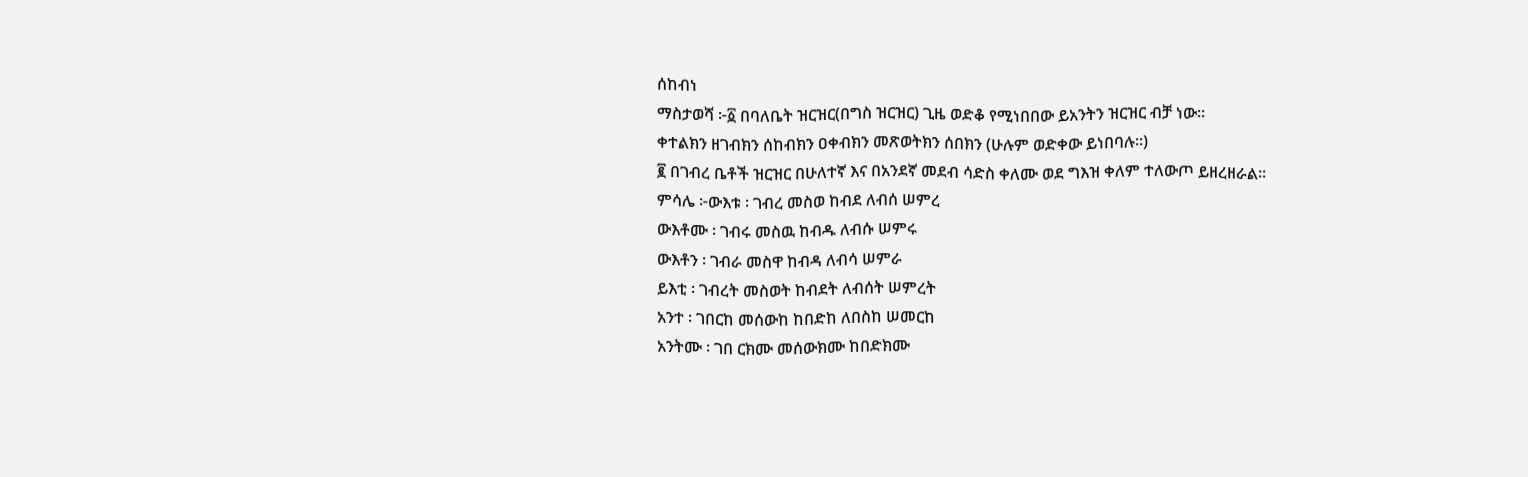ሰከብነ
ማስታወሻ ፦፩ በባለቤት ዝርዝር(በግስ ዝርዝር) ጊዜ ወድቆ የሚነበበው ይአንትን ዝርዝር ብቻ ነው፡፡
ቀተልክን ዘገብክን ሰከብክን ዐቀብክን መጽወትክን ሰበክን (ሁሉም ወድቀው ይነበባሉ፡፡)
፪ በገብረ ቤቶች ዝርዝር በሁለተኛ እና በአንደኛ መደብ ሳድስ ቀለሙ ወደ ግእዝ ቀለም ተለውጦ ይዘረዘራል፡፡
ምሳሌ ፦ውእቱ ፡ ገብረ መስወ ከብደ ለብሰ ሠምረ
ውእቶሙ ፡ ገብሩ መስዉ ከብዱ ለብሱ ሠምሩ
ውእቶን ፡ ገብራ መስዋ ከብዳ ለብሳ ሠምራ
ይእቲ ፡ ገብረት መስወት ከብደት ለብሰት ሠምረት
አንተ ፡ ገበርከ መሰውከ ከበድከ ለበስከ ሠመርከ
አንትሙ ፡ ገበ ርክሙ መሰውክሙ ከበድክሙ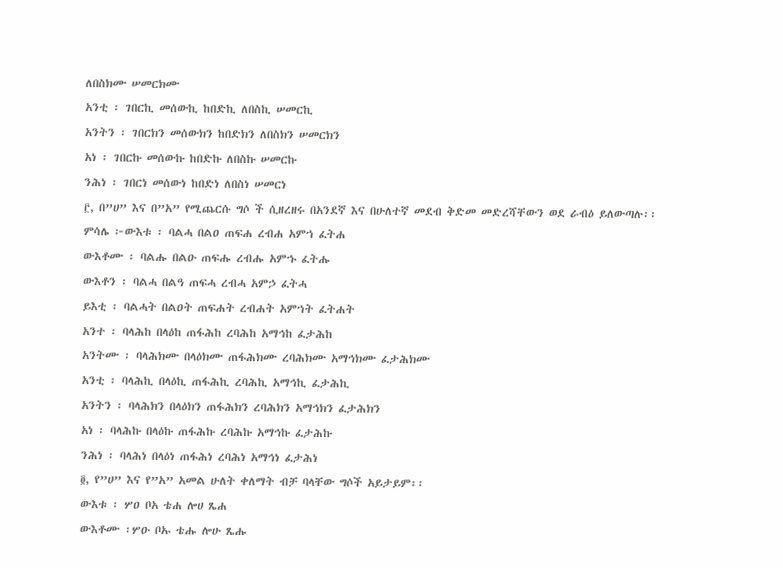ለበስክሙ ሠመርክሙ
አንቲ ፡ ገበርኪ መሰውኪ ከበድኪ ለበስኪ ሠመርኪ
አንትን ፡ ገበርክን መሰውክን ከበድክን ለበስክን ሠመርክን
አነ ፡ ገበርኩ መሰውኩ ከበድኩ ለበስኩ ሠመርኩ
ንሕነ ፡ ገበርነ መሰውነ ከበድነ ለበስነ ሠመርነ
፫, በ”ሀ” እና በ”አ” የሚጨርሱ ግሶ ች ሲዘረዘሩ በአንደኛ እና በሁለተኛ መደብ ቅድመ መድረሻቸውን ወደ ራብዕ ይለውጣሉ፡፡
ምሳሌ ፦ውእቱ ፡ ባልሓ በልዐ ጠፍሐ ረብሐ አምኀ ፈትሐ
ውእቶሙ ፡ ባልሑ በልዑ ጠፍሑ ረብሑ አምኁ ፈትሑ
ውእቶን ፡ ባልሓ በልዓ ጠፍሓ ረብሓ አምኃ ፈትሓ
ይእቲ ፡ ባልሓት በልዐት ጠፍሐት ረብሐት አምኀት ፈትሐት
አንተ ፡ ባላሕከ በላዕከ ጠፋሕከ ረባሕከ አማኅከ ፈታሕከ
አንትሙ ፡ ባላሕክሙ በላዕክሙ ጠፋሕክሙ ረባሕክሙ አማኅክሙ ፈታሕክሙ
አንቲ ፡ ባላሕኪ በላዕኪ ጠፋሕኪ ረባሕኪ አማኅኪ ፈታሕኪ
አንትን ፡ ባላሕክን በላዕክን ጠፋሕክን ረባሕክን አማኅክን ፈታሕክን
አነ ፡ ባላሕኩ በላዕኩ ጠፋሕኩ ረባሕኩ አማኅኩ ፈታሕኩ
ንሕነ ፡ ባላሕነ በላዕነ ጠፋሕነ ረባሕነ አማኅነ ፈታሕነ
፬, የ”ሀ” እና የ”አ” አመል ሁለት ቀለማት ብቻ ባላቸው ግሶች አይታይም፡፡
ውእቱ ፡ ሦዐ ቦአ ቴሐ ሎሀ ጼሐ
ውእቶሙ ፡ሦዑ ቦኡ ቴሑ ሎሁ ጼሑ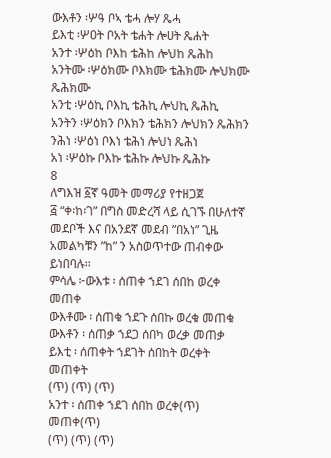ውእቶን ፡ሦዓ ቦኣ ቴሓ ሎሃ ጼሓ
ይእቲ ፡ሦዐት ቦአት ቴሐት ሎሀት ጼሐት
አንተ ፡ሦዕከ ቦእከ ቴሕከ ሎህከ ጼሕከ
አንትሙ ፡ሦዕክሙ ቦእክሙ ቴሕክሙ ሎህክሙ ጼሕክሙ
አንቲ ፡ሦዕኪ ቦእኪ ቴሕኪ ሎህኪ ጼሕኪ
አንትን ፡ሦዕክን ቦእክን ቴሕክን ሎህክን ጼሕክን
ንሕነ ፡ሦዕነ ቦእነ ቴሕነ ሎህነ ጼሕነ
አነ ፡ሦዕኩ ቦእኩ ቴሕኩ ሎህኩ ጼሕኩ
8
ለግእዝ ፩ኛ ዓመት መማሪያ የተዘጋጀ
፭ “ቀ፡ከ፡ገ” በግስ መድረሻ ላይ ሲገኙ በሁለተኛ መደቦች እና በአንደኛ መደብ ”በአነ” ጊዜ አመልካቹን ”ከ” ን አስወጥተው ጠብቀው
ይነበባሉ፡፡
ምሳሌ ፦ውእቱ ፡ ሰጠቀ ኀደገ ሰበከ ወረቀ መጠቀ
ውእቶሙ ፡ ሰጠቁ ኀደጉ ሰበኩ ወረቁ መጠቁ
ውእቶን ፡ ሰጠቃ ኀደጋ ሰበካ ወረቃ መጠቃ
ይእቲ ፡ ሰጠቀት ኀደገት ሰበከት ወረቀት መጠቀት
(ጥ) (ጥ) (ጥ)
አንተ ፡ ሰጠቀ ኀደገ ሰበከ ወረቀ(ጥ) መጠቀ(ጥ)
(ጥ) (ጥ) (ጥ)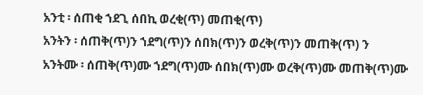አንቲ ፡ ሰጠቂ ኀደጊ ሰበኪ ወረቂ(ጥ) መጠቂ(ጥ)
አንትን ፡ ሰጠቅ(ጥ)ን ኀደግ(ጥ)ን ሰበክ(ጥ)ን ወረቅ(ጥ)ን መጠቅ(ጥ) ን
አንትሙ ፡ ሰጠቅ(ጥ)ሙ ኀደግ(ጥ)ሙ ሰበክ(ጥ)ሙ ወረቅ(ጥ)ሙ መጠቅ(ጥ)ሙ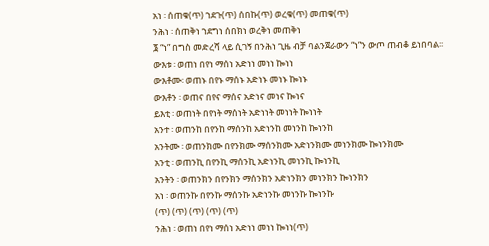አነ ፡ ሰጠቁ(ጥ) ኀደጉ(ጥ) ሰበኩ(ጥ) ወረቁ(ጥ) መጠቁ(ጥ)
ንሕነ ፡ ሰጠቅነ ኀደግነ ሰበክነ ወረቅነ መጠቅነ
፮ “ነ” በግስ መድረሻ ላይ ሲገኝ በንሕነ ጊዜ ብቻ ባልንጀራውን “ነ”ን ውጦ ጠብቆ ይነበባል፡፡
ውእቱ ፡ ወጠነ በየነ ማሰነ አድነነ መነነ ኰነነ
ውእቶሙ፡ ወጠኑ በየኑ ማሰኑ አድነኑ መነኑ ኰነኑ
ውእቶን ፡ ወጠና በየና ማሰና አድነና መነና ኰነና
ይእቲ ፡ ወጠነት በየነት ማሰነት አድነነት መነነት ኰነነት
አንተ ፡ ወጠንከ በየንከ ማሰንከ አድነንከ መነንከ ኰነንከ
አንትሙ ፡ ወጠንክሙ በየንክሙ ማሰንክሙ አድነንክሙ መነንክሙ ኰነንክሙ
አንቲ ፡ ወጠንኪ በየንኪ ማሰንኪ አድነንኪ መነንኪ ኰነንኪ
አንትን ፡ ወጠንክን በየንክን ማሰንክን አድነንክን መነንክን ኰነንክን
አነ ፡ ወጠንኩ በየንኩ ማሰንኩ አድነንኩ መነንኩ ኰነንኩ
(ጥ) (ጥ) (ጥ) (ጥ) (ጥ)
ንሕነ ፡ ወጠነ በየነ ማሰነ አድነነ መነነ ኰነነ(ጥ)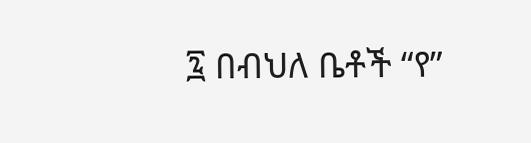፯ በብህለ ቤቶች “የ”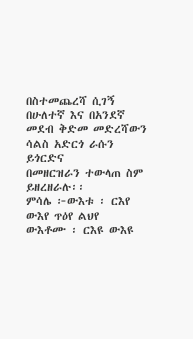በስተመጨረሻ ሲገኝ በሁለተኛ እና በአንደኛ መደብ ቅድመ መድረሻውን ሳልስ አድርጎ ራሱን ይጎርድና
በመዘርዝራን ተውላጠ ስም ይዘረዘራሉ፡፡
ምሳሌ ፦ውእቱ ፡ ርእየ ውእየ ጥዕየ ልህየ
ውእቶሙ ፡ ርእዩ ውእዩ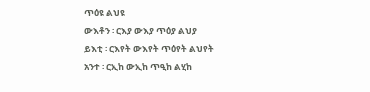ጥዕዩ ልህዩ
ውእቶን ፡ ርእያ ውእያ ጥዕያ ልህያ
ይእቲ ፡ ርእየት ውእየት ጥዕየት ልህየት
አንተ ፡ ርኢከ ውኢከ ጥዒከ ልሂከ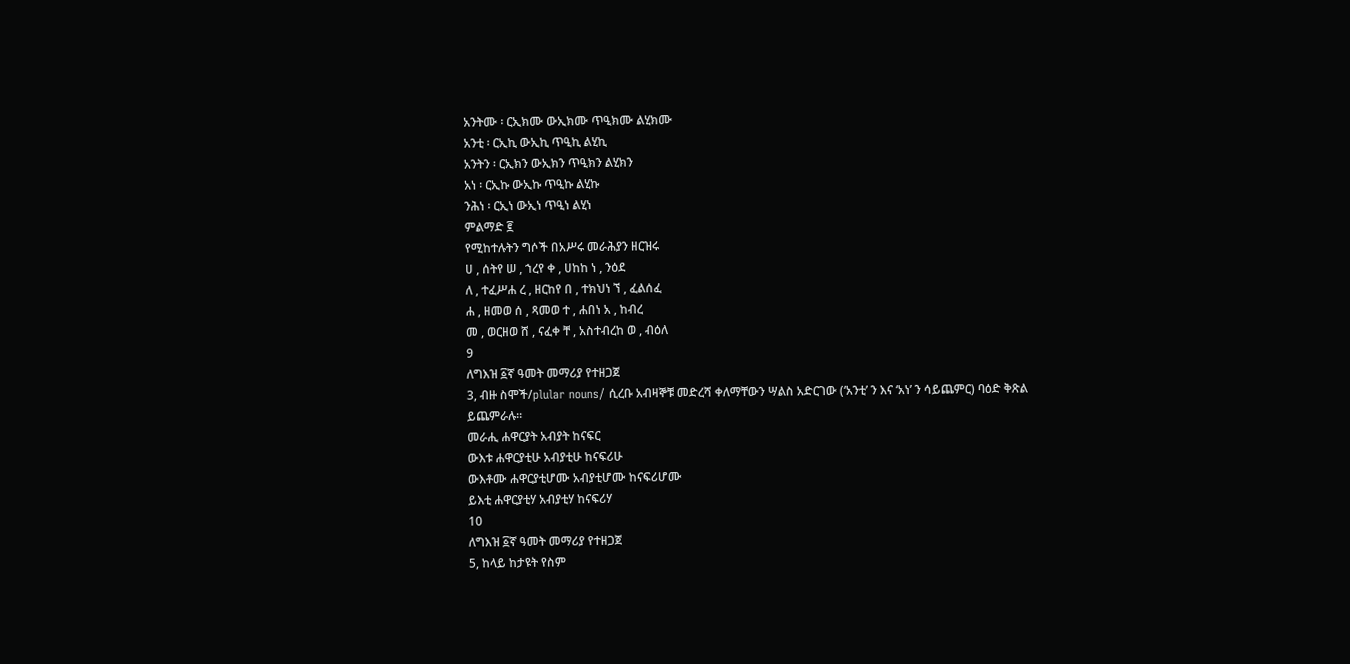አንትሙ ፡ ርኢክሙ ውኢክሙ ጥዒክሙ ልሂክሙ
አንቲ ፡ ርኢኪ ውኢኪ ጥዒኪ ልሂኪ
አንትን ፡ ርኢክን ውኢክን ጥዒክን ልሂክን
አነ ፡ ርኢኩ ውኢኩ ጥዒኩ ልሂኩ
ንሕነ ፡ ርኢነ ውኢነ ጥዒነ ልሂነ
ምልማድ ፪
የሚከተሉትን ግሶች በአሥሩ መራሕያን ዘርዝሩ
ሀ , ሰትየ ሠ , ኀረየ ቀ , ሀከከ ነ , ንዕደ
ለ , ተፈሥሐ ረ , ዘርከየ በ , ተክህነ ኘ , ፈልሰፈ
ሐ , ዘመወ ሰ , ጻመወ ተ , ሐበነ አ , ከብረ
መ , ወርዘወ ሸ , ናፈቀ ቸ , አስተብረከ ወ , ብዕለ
9
ለግእዝ ፩ኛ ዓመት መማሪያ የተዘጋጀ
3, ብዙ ስሞች/plular nouns/ ሲረቡ አብዛኞቹ መድረሻ ቀለማቸውን ሣልስ አድርገው (‘አንቲ’ ን እና ‘አነ’ ን ሳይጨምር) ባዕድ ቅጽል
ይጨምራሉ።
መራሒ ሐዋርያት አብያት ከናፍር
ውእቱ ሐዋርያቲሁ አብያቲሁ ከናፍሪሁ
ውእቶሙ ሐዋርያቲሆሙ አብያቲሆሙ ከናፍሪሆሙ
ይእቲ ሐዋርያቲሃ አብያቲሃ ከናፍሪሃ
10
ለግእዝ ፩ኛ ዓመት መማሪያ የተዘጋጀ
5, ከላይ ከታዩት የስም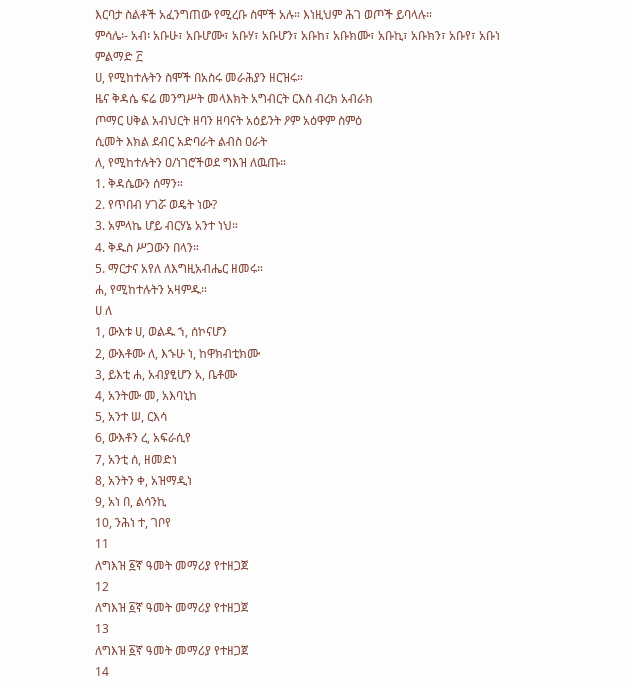እርባታ ስልቶች አፈንግጠው የሚረቡ ስሞች አሉ። እነዚህም ሕገ ወጦች ይባላሉ።
ምሳሌ፡- አብ፡ አቡሁ፣ አቡሆሙ፣ አቡሃ፣ አቡሆን፣ አቡከ፣ አቡክሙ፣ አቡኪ፣ አቡክን፣ አቡየ፣ አቡነ
ምልማድ ፫
ሀ, የሚከተሉትን ስሞች በአስሩ መራሕያን ዘርዝሩ።
ዜና ቅዳሴ ፍሬ መንግሥት መላእክት አግብርት ርእስ ብረክ አብራክ
ጦማር ሀቅል አብህርት ዘባን ዘባናት አዕይንት ዖም አዕዋም ስምዕ
ሲመት እክል ደብር አድባራት ልብስ ዐራት
ለ, የሚከተሉትን ዐ/ነገሮችወደ ግእዝ ለዉጡ።
1. ቅዳሴውን ሰማን።
2. የጥበብ ሃገሯ ወዴት ነው?
3. አምላኬ ሆይ ብርሃኔ አንተ ነህ።
4. ቅዱስ ሥጋውን በላን።
5. ማርታና አየለ ለእግዚአብሔር ዘመሩ።
ሐ, የሚከተሉትን አዛምዱ።
ሀ ለ
1, ውእቱ ሀ, ወልዱ ኀ, ሰኮናሆን
2, ውእቶሙ ለ, እኁሁ ነ, ከዋክብቲክሙ
3, ይእቲ ሐ, አብያፂሆን አ, ቤቶሙ
4, አንትሙ መ, አእባኒከ
5, አንተ ሠ, ርእሳ
6, ውእቶን ረ, አፍራሲየ
7, አንቲ ሰ, ዘመድነ
8, አንትን ቀ, አዝማዲነ
9, አነ በ, ልሳንኪ
10, ንሕነ ተ, ገቦየ
11
ለግእዝ ፩ኛ ዓመት መማሪያ የተዘጋጀ
12
ለግእዝ ፩ኛ ዓመት መማሪያ የተዘጋጀ
13
ለግእዝ ፩ኛ ዓመት መማሪያ የተዘጋጀ
14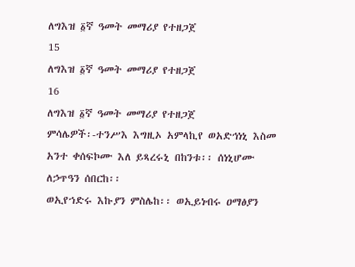ለግእዝ ፩ኛ ዓመት መማሪያ የተዘጋጀ
15
ለግእዝ ፩ኛ ዓመት መማሪያ የተዘጋጀ
16
ለግእዝ ፩ኛ ዓመት መማሪያ የተዘጋጀ
ምሳሌዎች፡-ተንሥእ እግዚኦ አምላኪየ ወአድኅነኒ እስመ አንተ ቀሰፍኮሙ እለ ይጻረሩኒ በከንቱ፡፡ ሰነኒሆሙ ለኃጥዓን ሰበርከ፡፡
ወኢየኀድሩ እኩያን ምስሌከ፡፡ ወኢይነብሩ ዐማፅያን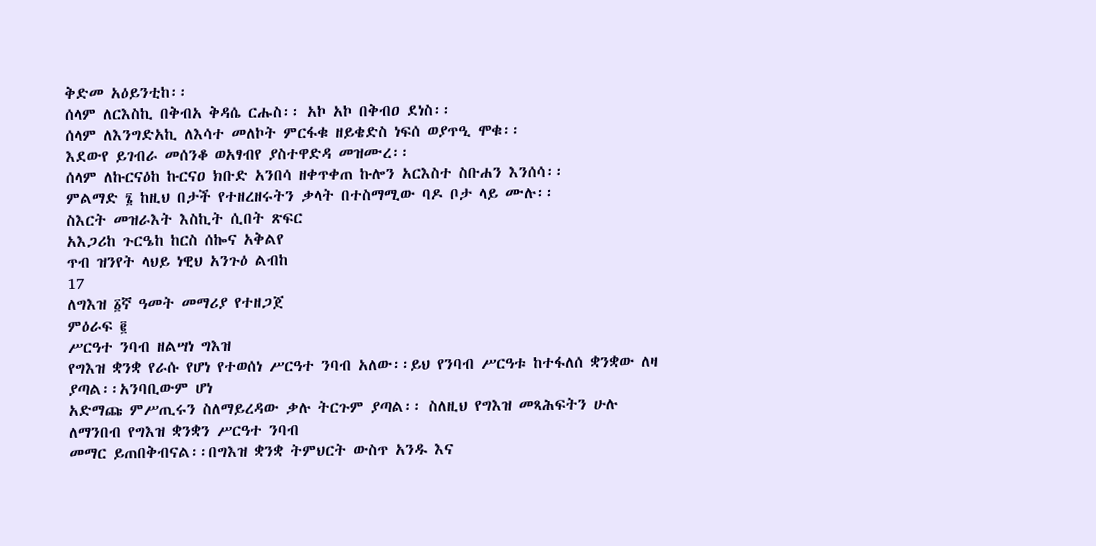ቅድመ አዕይንቲከ፡፡
ሰላም ለርእስኪ በቅብአ ቅዳሴ ርሑስ፡፡ አኮ አኮ በቅብዐ ደነስ፡፡
ሰላም ለእንግድአኪ ለእሳተ መለኮት ምርፋቁ ዘይቄድስ ነፍሰ ወያጥዒ ሞቁ፡፡
እደውየ ይገብራ መሰንቆ ወአፃብየ ያስተዋድዳ መዝሙረ፡፡
ሰላም ለኩርናዕከ ኩርናዐ ክቡድ አንበሳ ዘቀጥቀጠ ኩሎን አርእስተ ስቡሐን እንሰሳ፡፡
ምልማድ ፮ ከዚህ በታች የተዘረዘሩትን ቃላት በተስማሚው ባዶ ቦታ ላይ ሙሉ፡፡
ስእርት መዝራእት እስኪት ሲበት ጽፍር
አእጋሪከ ጉርዔከ ከርስ ሰኰና አቅልየ
ጥብ ዝንየት ላህይ ነዊህ አንጉዕ ልብከ
17
ለግእዝ ፩ኛ ዓመት መማሪያ የተዘጋጀ
ምዕራፍ ፪
ሥርዓተ ንባብ ዘልሣነ ግእዝ
የግእዝ ቋንቋ የራሱ የሆነ የተወሰነ ሥርዓተ ንባብ አለው፡፡ይህ የንባብ ሥርዓቱ ከተፋለሰ ቋንቋው ለዛ ያጣል፡፡አንባቢውም ሆነ
አድማጩ ምሥጢሩን ስለማይረዳው ቃሉ ትርጉም ያጣል፡፡ ስለዚህ የግእዝ መጻሕፍትን ሁሉ ለማንበብ የግእዝ ቋንቋን ሥርዓተ ንባብ
መማር ይጠበቅብናል፡፡በግእዝ ቋንቋ ትምህርት ውስጥ አንዱ እና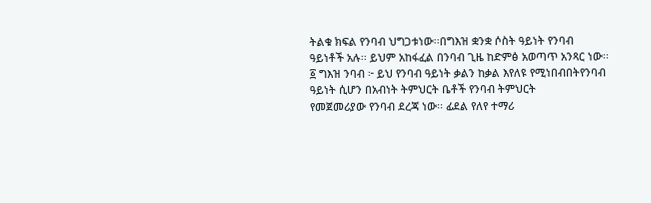ትልቁ ክፍል የንባብ ህግጋቱነው፡፡በግእዝ ቋንቋ ሶስት ዓይነት የንባብ
ዓይነቶች አሉ፡፡ ይህም አከፋፈል በንባብ ጊዜ ከድምፅ አወጣጥ አንጻር ነው፡፡
፩ ግእዝ ንባብ ፦ ይህ የንባብ ዓይነት ቃልን ከቃል እየለዩ የሚነበብበትየንባብ ዓይነት ሲሆን በአብነት ትምህርት ቤቶች የንባብ ትምህርት
የመጀመሪያው የንባብ ደረጃ ነው፡፡ ፊደል የለየ ተማሪ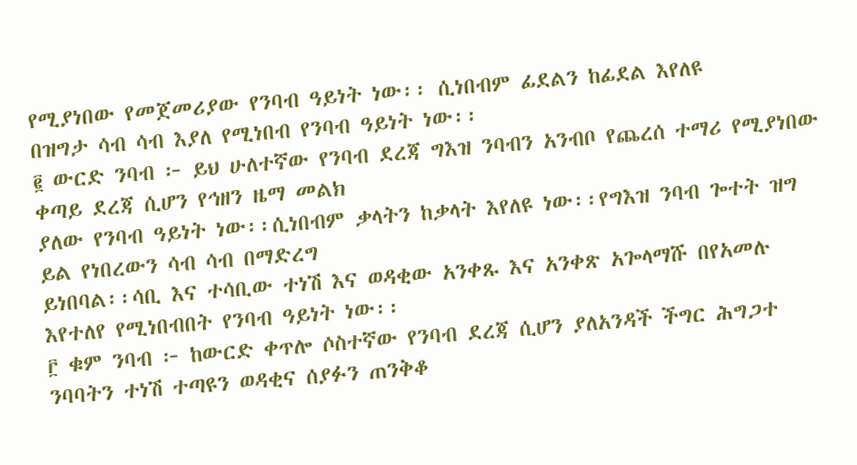የሚያነበው የመጀመሪያው የንባብ ዓይነት ነው፡፡ ሲነበብም ፊደልን ከፊደል እየለዩ
በዝግታ ሳብ ሳብ እያለ የሚነበብ የንባብ ዓይነት ነው፡፡
፪ ውርድ ንባብ ፦ ይህ ሁለተኛው የንባብ ደረጃ ግእዝ ንባብን አንብቦ የጨረሰ ተማሪ የሚያነበው ቀጣይ ደረጃ ሲሆን የኅዘን ዜማ መልክ
ያለው የንባብ ዓይነት ነው፡፡ሲነበብም ቃላትን ከቃላት እየለዩ ነው፡፡የግእዝ ንባብ ጐተት ዝግ ይል የነበረውን ሳብ ሳብ በማድረግ
ይነበባል፡፡ሳቢ እና ተሳቢው ተነሽ እና ወዳቂው አንቀጹ እና አንቀጽ አጐላማሹ በየአመሉ እየተለየ የሚነበብበት የንባብ ዓይነት ነው፡፡
፫ ቁም ንባብ ፦ ከውርድ ቀጥሎ ሶስተኛው የንባብ ደረጃ ሲሆን ያለአንዳች ችግር ሕግጋተ ንባባትን ተነሽ ተጣዩን ወዳቂና ሰያፉን ጠንቅቆ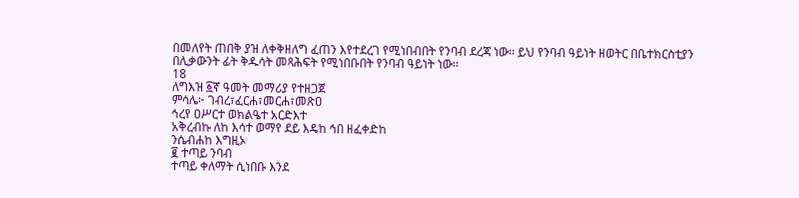በመለየት ጠበቅ ያዝ ለቀቅዘለግ ፈጠን እየተደረገ የሚነበብበት የንባብ ደረጃ ነው፡፡ ይህ የንባብ ዓይነት ዘወትር በቤተክርስቲያን
በሊቃውንት ፊት ቅዱሳት መጻሕፍት የሚነበቡበት የንባብ ዓይነት ነው፡፡
18
ለግእዝ ፩ኛ ዓመት መማሪያ የተዘጋጀ
ምሳሌ፦ ገብረ፣ፈርሐ፣መርሐ፣መጽዐ
ኅረየ ዐሥርተ ወክልዔተ አርድእተ
አቅረብኩ ለከ እሳተ ወማየ ደይ እዴከ ኅበ ዘፈቀድከ
ንሴብሐከ እግዚኦ
፪ ተጣይ ንባብ
ተጣይ ቀለማት ሲነበቡ እንደ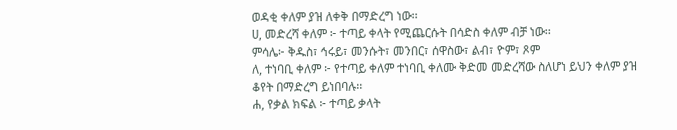ወዳቂ ቀለም ያዝ ለቀቅ በማድረግ ነው፡፡
ሀ, መድረሻ ቀለም ፦ ተጣይ ቀላት የሚጨርሱት በሳድስ ቀለም ብቻ ነው፡፡
ምሳሌ፦ ቅዱስ፣ ኅሩይ፣ መንሱት፣ መንበር፣ ሰዋስው፣ ልብ፣ ዮም፣ ጾም
ለ, ተነባቢ ቀለም ፦ የተጣይ ቀለም ተነባቢ ቀለሙ ቅድመ መድረሻው ስለሆነ ይህን ቀለም ያዝ ቆየት በማድረግ ይነበባሉ፡፡
ሐ, የቃል ክፍል ፦ ተጣይ ቃላት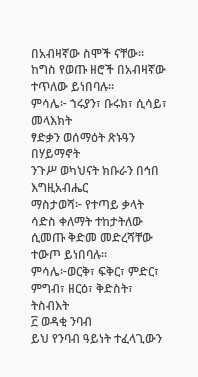በአብዛኛው ስሞች ናቸው፡፡ ከግስ የወጡ ዘሮች በአብዛኛው ተጥለው ይነበባሉ፡፡
ምሳሌ፦ ኀሩያን፣ ቡሩክ፣ ሲሳይ፣ መላእክት
ፃድቃን ወሰማዕት ጽኑዓን በሃይማኖት
ንጉሥ ወካህናት ክቡራን በኅበ እግዚአብሔር
ማስታወሻ፦ የተጣይ ቃላት ሳድስ ቀለማት ተከታትለው ሲመጡ ቅድመ መድረሻቸው ተውጦ ይነበባሉ፡፡
ምሳሌ፦ወርቅ፣ ፍቅር፣ ምድር፣ ምግብ፣ ዘርዕ፣ ቅድስት፣ ትስብእት
፫ ወዳቂ ንባብ
ይህ የንባብ ዓይነት ተፈላጊውን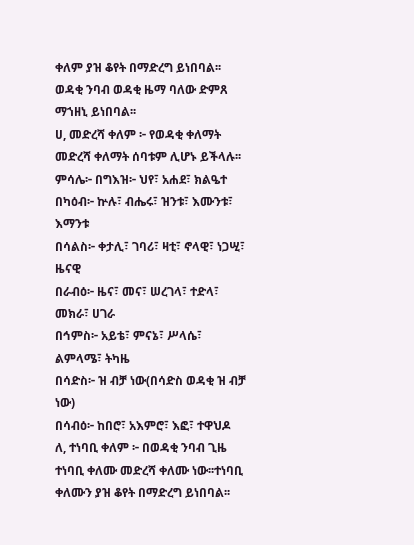ቀለም ያዝ ቆየት በማድረግ ይነበባል፡፡ ወዳቂ ንባብ ወዳቂ ዜማ ባለው ድምጸ ማኀዘኒ ይነበባል፡፡
ሀ, መድረሻ ቀለም ፦ የወዳቂ ቀለማት መድረሻ ቀለማት ሰባቱም ሊሆኑ ይችላሉ፡፡
ምሳሌ፦ በግእዝ፦ ህየ፣ አሐደ፣ ክልዔተ
በካዕብ፦ ኵሉ፣ ብሔሩ፣ ዝንቱ፣ እሙንቱ፣ እማንቱ
በሳልስ፦ ቀታሊ፣ ገባሪ፣ ዛቲ፣ ኖላዊ፣ ነጋሢ፣ ዜናዊ
በራብዕ፦ ዜና፣ መና፣ ሠረገላ፣ ተድላ፣ መክራ፣ ሀገራ
በኅምስ፦ አይቴ፣ ምናኔ፣ ሥላሴ፣ ልምላሜ፣ ትካዜ
በሳድስ፦ ዝ ብቻ ነው(በሳድስ ወዳቂ ዝ ብቻ ነው)
በሳብዕ፦ ከበሮ፣ አእምሮ፣ እፎ፣ ተዋህዶ
ለ, ተነባቢ ቀለም ፦ በወዳቂ ንባብ ጊዜ ተነባቢ ቀለሙ መድረሻ ቀለሙ ነው፡፡ተነባቢ ቀለሙን ያዝ ቆየት በማድረግ ይነበባል፡፡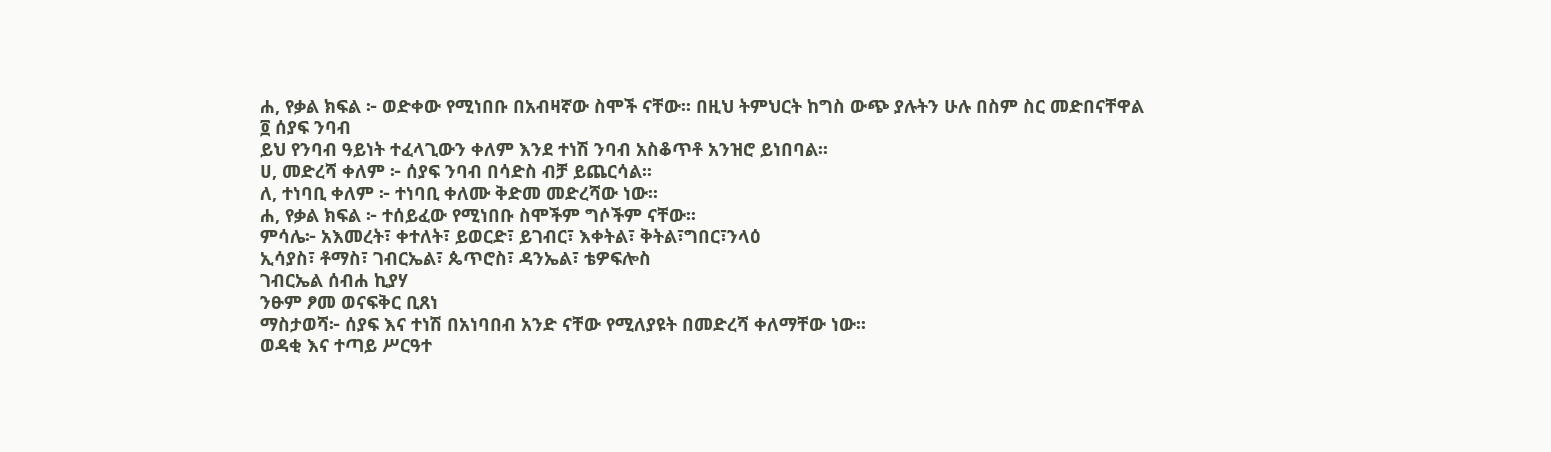ሐ, የቃል ክፍል ፦ ወድቀው የሚነበቡ በአብዛኛው ስሞች ናቸው፡፡ በዚህ ትምህርት ከግስ ውጭ ያሉትን ሁሉ በስም ስር መድበናቸዋል
፬ ሰያፍ ንባብ
ይህ የንባብ ዓይነት ተፈላጊውን ቀለም እንደ ተነሽ ንባብ አስቆጥቶ አንዝሮ ይነበባል፡፡
ሀ, መድረሻ ቀለም ፦ ሰያፍ ንባብ በሳድስ ብቻ ይጨርሳል፡፡
ለ, ተነባቢ ቀለም ፦ ተነባቢ ቀለሙ ቅድመ መድረሻው ነው፡፡
ሐ, የቃል ክፍል ፦ ተሰይፈው የሚነበቡ ስሞችም ግሶችም ናቸው፡፡
ምሳሌ፦ አእመረት፣ ቀተለት፣ ይወርድ፣ ይገብር፣ እቀትል፣ ቅትል፣ግበር፣ንላዕ
ኢሳያስ፣ ቶማስ፣ ገብርኤል፣ ጴጥሮስ፣ ዳንኤል፣ ቴዎፍሎስ
ገብርኤል ሰብሐ ኪያሃ
ንፁም ፆመ ወናፍቅር ቢጸነ
ማስታወሻ፦ ሰያፍ እና ተነሽ በአነባበብ አንድ ናቸው የሚለያዩት በመድረሻ ቀለማቸው ነው፡፡
ወዳቂ እና ተጣይ ሥርዓተ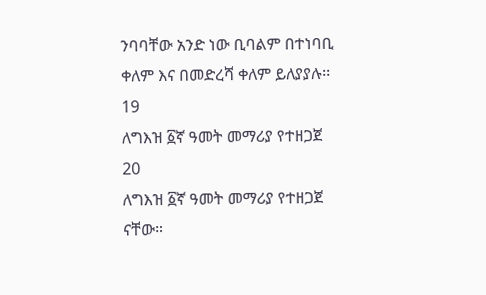ንባባቸው አንድ ነው ቢባልም በተነባቢ ቀለም እና በመድረሻ ቀለም ይለያያሉ፡፡
19
ለግእዝ ፩ኛ ዓመት መማሪያ የተዘጋጀ
20
ለግእዝ ፩ኛ ዓመት መማሪያ የተዘጋጀ
ናቸው።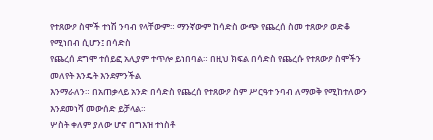የተጸውዖ ስሞች ተነሽ ንባብ የላቸውም። ማንኛውም ከሳድስ ውጭ የጨረሰ ስመ ተጸውዖ ወድቆ የሚነበብ ሲሆን፤ በሳድስ
የጨረሰ ደግሞ ተሰይፎ አሊያም ተጥሎ ይነበባል። በዚህ ክፍል በሳድስ የጨረሱ የተጸውዖ ስሞችን መለየት እንዴት እንደምንችል
እንማራለን። በአጠቃላይ አንድ በሳድስ የጨረሰ የተጸውዖ ስም ሥርዓተ ንባብ ለማወቅ የሚከተለውን እንደመነሻ መውሰድ ይቻላል።
ሦስት ቀለም ያለው ሆኖ በግእዝ ተነስቶ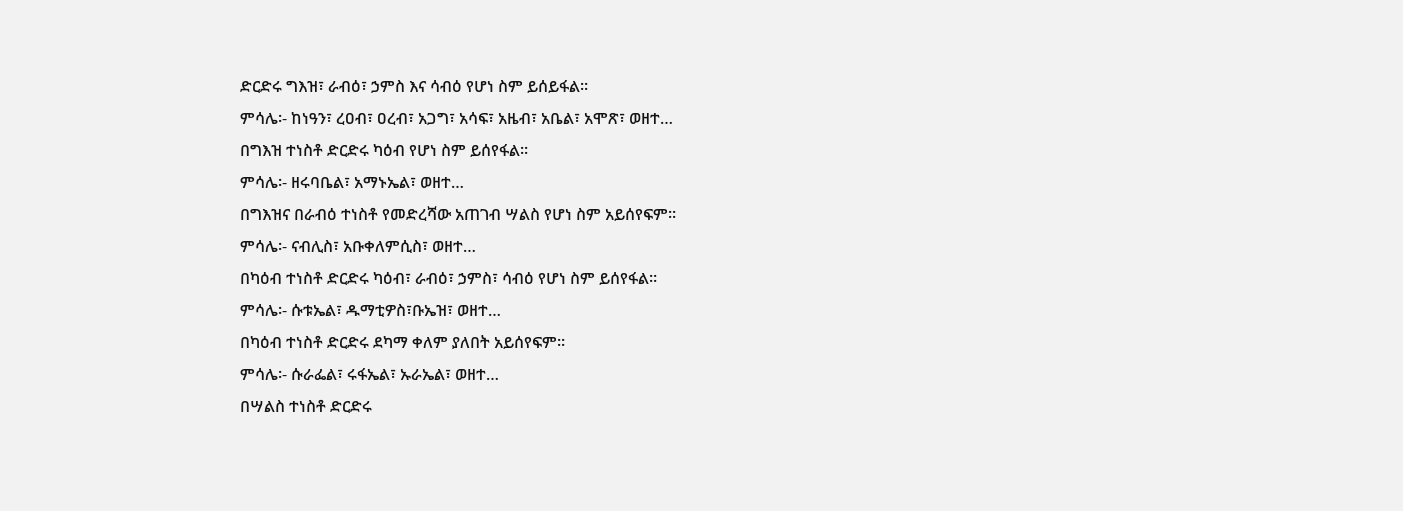ድርድሩ ግእዝ፣ ራብዕ፣ ኃምስ እና ሳብዕ የሆነ ስም ይሰይፋል።
ምሳሌ፡- ከነዓን፣ ረዐብ፣ ዐረብ፣ አጋግ፣ አሳፍ፣ አዜብ፣ አቤል፣ አሞጽ፣ ወዘተ…
በግእዝ ተነስቶ ድርድሩ ካዕብ የሆነ ስም ይሰየፋል።
ምሳሌ፡- ዘሩባቤል፣ አማኑኤል፣ ወዘተ…
በግእዝና በራብዕ ተነስቶ የመድረሻው አጠገብ ሣልስ የሆነ ስም አይሰየፍም።
ምሳሌ፡- ናብሊስ፣ አቡቀለምሲስ፣ ወዘተ…
በካዕብ ተነስቶ ድርድሩ ካዕብ፣ ራብዕ፣ ኃምስ፣ ሳብዕ የሆነ ስም ይሰየፋል።
ምሳሌ፡- ሱቱኤል፣ ዱማቲዎስ፣ቡኤዝ፣ ወዘተ…
በካዕብ ተነስቶ ድርድሩ ደካማ ቀለም ያለበት አይሰየፍም።
ምሳሌ፡- ሱራፌል፣ ሩፋኤል፣ ኡራኤል፣ ወዘተ…
በሣልስ ተነስቶ ድርድሩ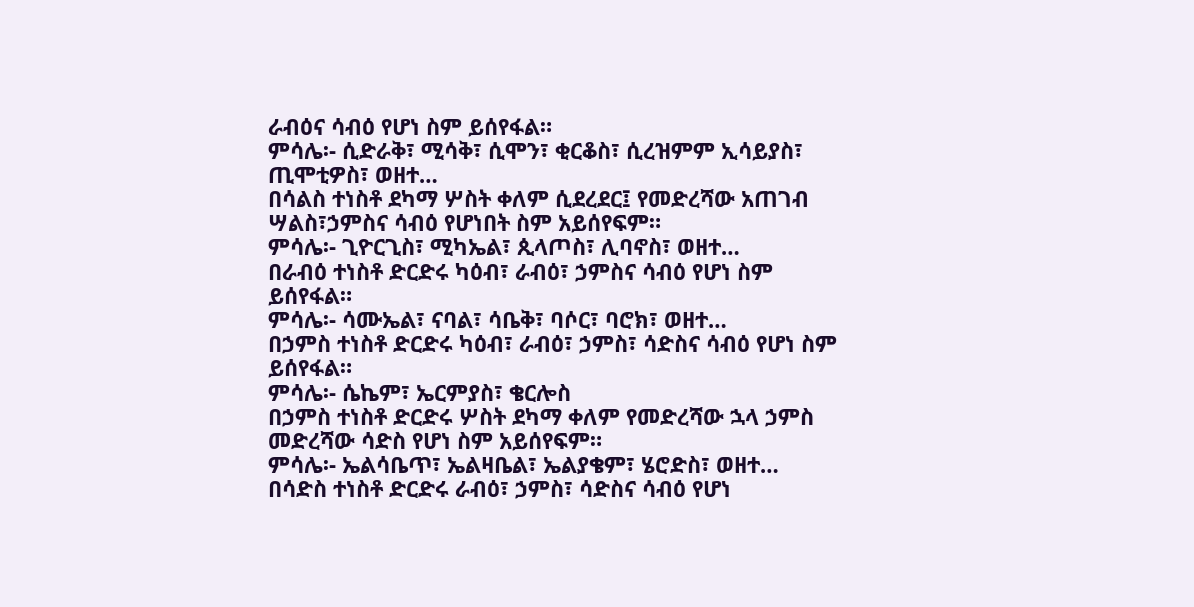ራብዕና ሳብዕ የሆነ ስም ይሰየፋል።
ምሳሌ፡- ሲድራቅ፣ ሚሳቅ፣ ሲሞን፣ ቂርቆስ፣ ሲረዝምም ኢሳይያስ፣ ጢሞቲዎስ፣ ወዘተ…
በሳልስ ተነስቶ ደካማ ሦስት ቀለም ሲደረደር፤ የመድረሻው አጠገብ ሣልስ፣ኃምስና ሳብዕ የሆነበት ስም አይሰየፍም።
ምሳሌ፡- ጊዮርጊስ፣ ሚካኤል፣ ጲላጦስ፣ ሊባኖስ፣ ወዘተ…
በራብዕ ተነስቶ ድርድሩ ካዕብ፣ ራብዕ፣ ኃምስና ሳብዕ የሆነ ስም ይሰየፋል።
ምሳሌ፡- ሳሙኤል፣ ናባል፣ ሳቤቅ፣ ባሶር፣ ባሮክ፣ ወዘተ…
በኃምስ ተነስቶ ድርድሩ ካዕብ፣ ራብዕ፣ ኃምስ፣ ሳድስና ሳብዕ የሆነ ስም ይሰየፋል።
ምሳሌ፡- ሴኬም፣ ኤርምያስ፣ ቄርሎስ
በኃምስ ተነስቶ ድርድሩ ሦስት ደካማ ቀለም የመድረሻው ኋላ ኃምስ መድረሻው ሳድስ የሆነ ስም አይሰየፍም።
ምሳሌ፡- ኤልሳቤጥ፣ ኤልዛቤል፣ ኤልያቄም፣ ሄሮድስ፣ ወዘተ…
በሳድስ ተነስቶ ድርድሩ ራብዕ፣ ኃምስ፣ ሳድስና ሳብዕ የሆነ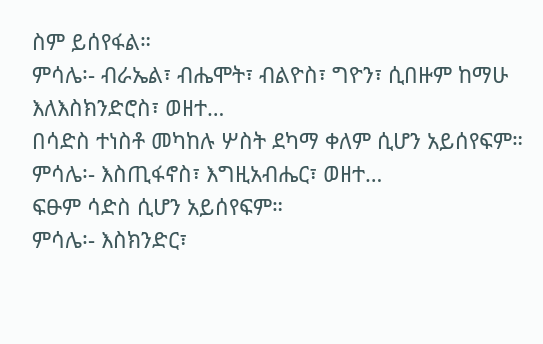ስም ይሰየፋል።
ምሳሌ፡- ብራኤል፣ ብሔሞት፣ ብልዮስ፣ ግዮን፣ ሲበዙም ከማሁ እለእስክንድሮስ፣ ወዘተ…
በሳድስ ተነስቶ መካከሉ ሦስት ደካማ ቀለም ሲሆን አይሰየፍም።
ምሳሌ፡- እስጢፋኖስ፣ እግዚአብሔር፣ ወዘተ…
ፍፁም ሳድስ ሲሆን አይሰየፍም።
ምሳሌ፡- እስክንድር፣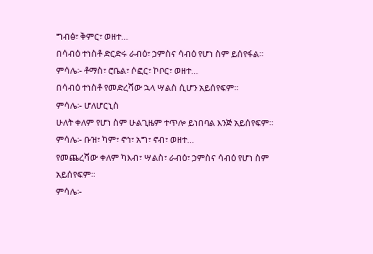ግብፅ፣ ቅምር፣ ወዘተ…
በሳብዕ ተነስቶ ድርድሩ ራብዕ፣ ኃምስና ሳብዕ የሆነ ስም ይሰየፋል።
ምሳሌ፡- ቶማስ፣ ሮቤል፣ ሶፎር፣ ኮቦር፣ ወዘተ…
በሳብዕ ተነስቶ የመድረሻው ኋላ ሣልስ ሲሆን አይሰየፍም።
ምሳሌ፡- ሆለሆርኒስ
ሁለት ቀለም የሆነ ስም ሁልጊዜም ተጥሎ ይነበባል እንጅ አይሰየፍም።
ምሳሌ፡- ቡዝ፣ ካም፣ ኖኅ፣ አግ፣ ኖብ፣ ወዘተ…
የመጨረሻው ቀለም ካእብ፣ ሣልስ፣ ራብዕ፣ ኃምስና ሳብዕ የሆነ ስም አይሰየፍም።
ምሳሌ፡-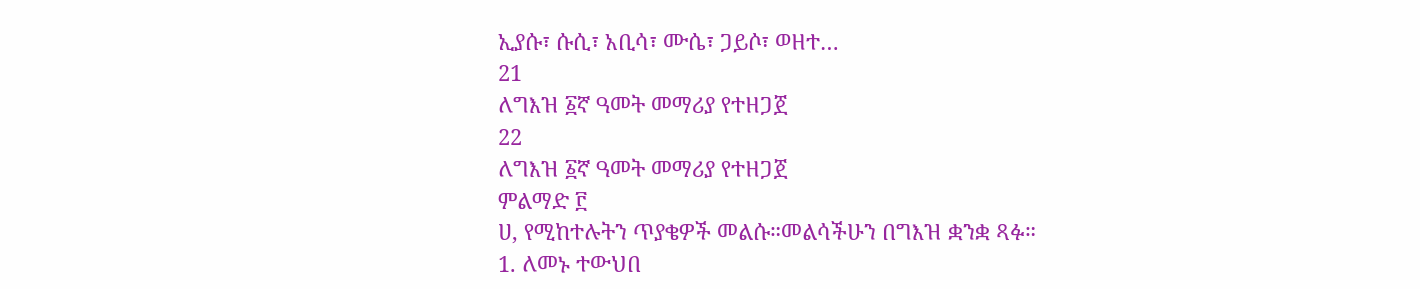ኢያሱ፣ ሱሲ፣ አቢሳ፣ ሙሴ፣ ጋይሶ፣ ወዘተ…
21
ለግእዝ ፩ኛ ዓመት መማሪያ የተዘጋጀ
22
ለግእዝ ፩ኛ ዓመት መማሪያ የተዘጋጀ
ምልማድ ፫
ሀ, የሚከተሉትን ጥያቄዎች መልሱ።መልሳችሁን በግእዝ ቋንቋ ጻፉ።
1. ለመኑ ተውህበ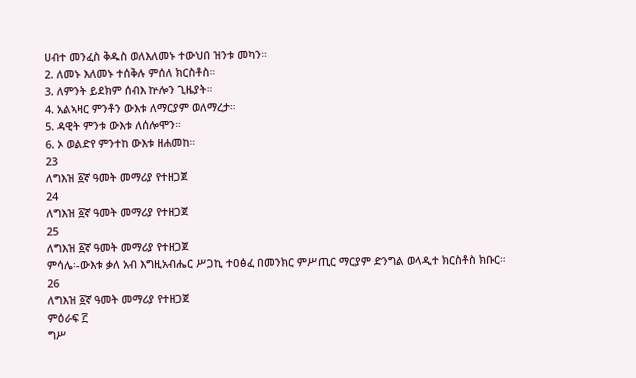ሀብተ መንፈስ ቅዱስ ወለእለመኑ ተውህበ ዝንቱ መካን።
2. ለመኑ እለመኑ ተሰቅሉ ምሰለ ክርስቶስ።
3. ለምንት ይደክም ሰብእ ኵሎን ጊዜያት።
4. አልኣዛር ምንቶን ውእቱ ለማርያም ወለማረታ።
5. ዳዊት ምንቱ ውእቱ ለሰሎሞን።
6. ኦ ወልድየ ምንተከ ውእቱ ዘሐመከ።
23
ለግእዝ ፩ኛ ዓመት መማሪያ የተዘጋጀ
24
ለግእዝ ፩ኛ ዓመት መማሪያ የተዘጋጀ
25
ለግእዝ ፩ኛ ዓመት መማሪያ የተዘጋጀ
ምሳሌ፡-ውእቱ ቃለ አብ እግዚአብሔር ሥጋኪ ተዐፅፈ በመንክር ምሥጢር ማርያም ድንግል ወላዲተ ክርስቶስ ክቡር።
26
ለግእዝ ፩ኛ ዓመት መማሪያ የተዘጋጀ
ምዕራፍ ፫
ግሥ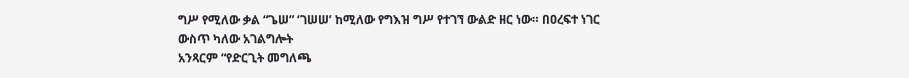ግሥ የሚለው ቃል “ጌሠ” ‘ገሠሠ’ ከሚለው የግእዝ ግሥ የተገኘ ውልድ ዘር ነው። በዐረፍተ ነገር ውስጥ ካለው አገልግሎት
አንጻርም “የድርጊት መግለጫ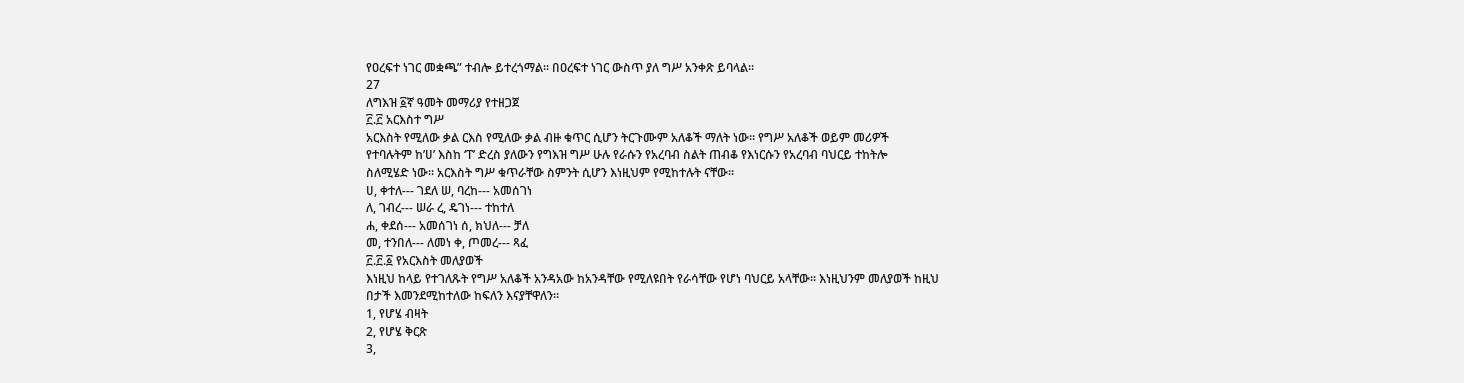የዐረፍተ ነገር መቋጫ” ተብሎ ይተረጎማል። በዐረፍተ ነገር ውስጥ ያለ ግሥ አንቀጽ ይባላል።
27
ለግእዝ ፩ኛ ዓመት መማሪያ የተዘጋጀ
፫.፫ አርእስተ ግሥ
አርእስት የሚለው ቃል ርእስ የሚለው ቃል ብዙ ቁጥር ሲሆን ትርጉሙም አለቆች ማለት ነው። የግሥ አለቆች ወይም መሪዎች
የተባሉትም ከ’ሀ’ እስከ ‘ፐ’ ድረስ ያለውን የግእዝ ግሥ ሁሉ የራሱን የአረባብ ስልት ጠብቆ የእነርሱን የአረባብ ባህርይ ተከትሎ
ስለሚሄድ ነው። አርእስት ግሥ ቁጥራቸው ስምንት ሲሆን እነዚህም የሚከተሉት ናቸው።
ሀ, ቀተለ--- ገደለ ሠ, ባረከ--- አመሰገነ
ለ, ገብረ--- ሠራ ረ, ዴገነ--- ተከተለ
ሐ, ቀደሰ--- አመሰገነ ሰ, ክህለ--- ቻለ
መ, ተንበለ--- ለመነ ቀ, ጦመረ--- ጻፈ
፫.፫.፩ የአርእስት መለያወች
እነዚህ ከላይ የተገለጹት የግሥ አለቆች አንዳአው ከአንዳቸው የሚለዩበት የራሳቸው የሆነ ባህርይ አላቸው። እነዚህንም መለያወች ከዚህ
በታች እመንደሚከተለው ከፍለን እናያቸዋለን።
1, የሆሄ ብዛት
2, የሆሄ ቅርጽ
3,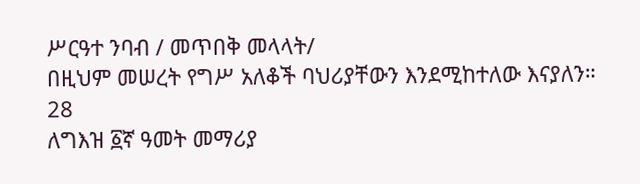ሥርዓተ ንባብ / መጥበቅ መላላት/
በዚህም መሠረት የግሥ አለቆች ባህሪያቸውን እንደሚከተለው እናያለን።
28
ለግእዝ ፩ኛ ዓመት መማሪያ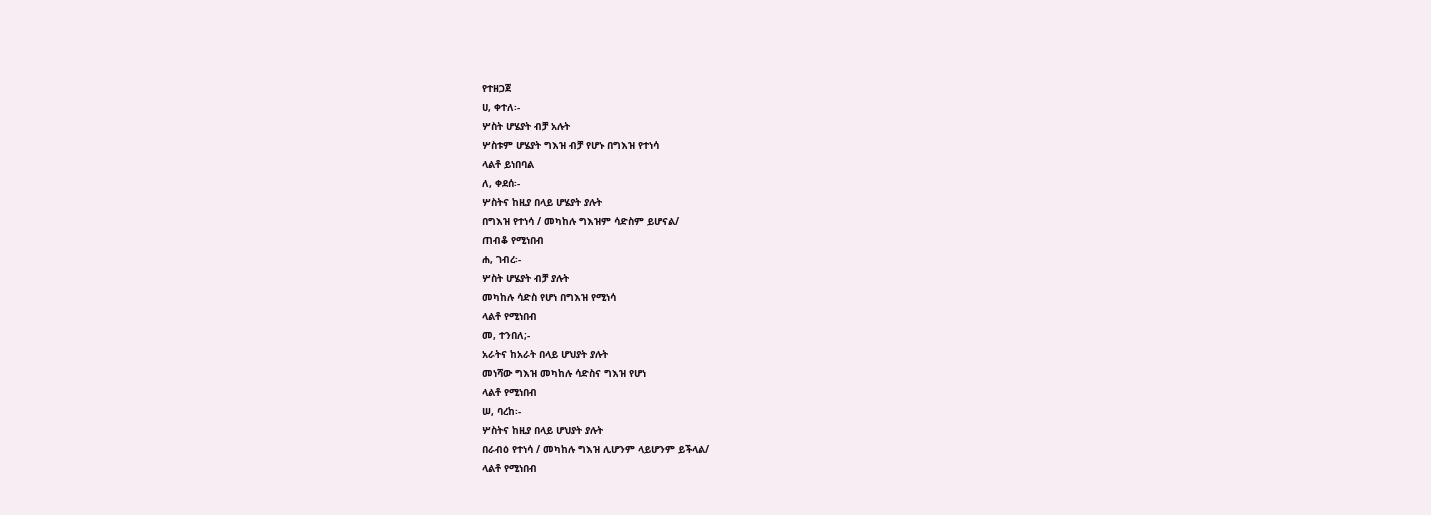የተዘጋጀ
ሀ, ቀተለ፡-
ሦስት ሆሄያት ብቻ አሉት
ሦስቱም ሆሄያት ግእዝ ብቻ የሆኑ በግእዝ የተነሳ
ላልቶ ይነበባል
ለ, ቀደሰ፡-
ሦስትና ከዚያ በላይ ሆሄያት ያሉት
በግእዝ የተነሳ / መካከሉ ግእዝም ሳድስም ይሆናል/
ጠብቆ የሚነበብ
ሐ, ገብረ፡-
ሦስት ሆሄያት ብቻ ያሉት
መካከሉ ሳድስ የሆነ በግእዝ የሚነሳ
ላልቶ የሚነበብ
መ, ተንበለ;-
አራትና ከአራት በላይ ሆህያት ያሉት
መነሻው ግእዝ መካከሉ ሳድስና ግእዝ የሆነ
ላልቶ የሚነበብ
ሠ, ባረከ፡-
ሦስትና ከዚያ በላይ ሆህያት ያሉት
በራብዕ የተነሳ / መካከሉ ግእዝ ሊሆንም ላይሆንም ይችላል/
ላልቶ የሚነበብ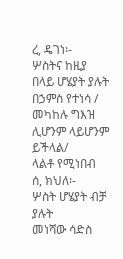ረ, ዴገነ፡-
ሦስትና ከዚያ በላይ ሆሄያት ያሉት
በኃምስ የተነሳ / መካከሉ ግእዝ ሊሆንም ላይሆንም ይችላል/
ላልቶ የሚነበብ
ሰ, ክህለ፡-
ሦስት ሆሄያት ብቻ ያሉት
መነሻው ሳድስ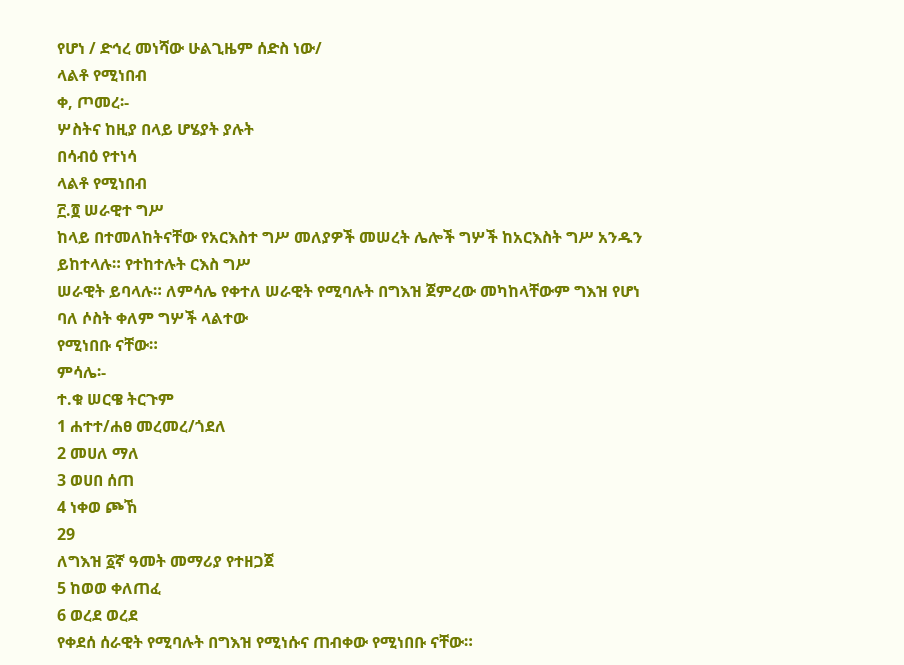የሆነ / ድኅረ መነሻው ሁልጊዜም ሰድስ ነው/
ላልቶ የሚነበብ
ቀ, ጦመረ፡-
ሦስትና ከዚያ በላይ ሆሄያት ያሉት
በሳብዕ የተነሳ
ላልቶ የሚነበብ
፫.፬ ሠራዊተ ግሥ
ከላይ በተመለከትናቸው የአርእስተ ግሥ መለያዎች መሠረት ሌሎች ግሦች ከአርእስት ግሥ አንዱን ይከተላሉ። የተከተሉት ርእስ ግሥ
ሠራዊት ይባላሉ። ለምሳሌ የቀተለ ሠራዊት የሚባሉት በግእዝ ጀምረው መካከላቸውም ግእዝ የሆነ ባለ ሶስት ቀለም ግሦች ላልተው
የሚነበቡ ናቸው።
ምሳሌ፡-
ተ.ቁ ሠርዌ ትርጉም
1 ሐተተ/ሐፀ መረመረ/ጎደለ
2 መሀለ ማለ
3 ወሀበ ሰጠ
4 ነቀወ ጮኸ
29
ለግእዝ ፩ኛ ዓመት መማሪያ የተዘጋጀ
5 ከወወ ቀለጠፈ
6 ወረደ ወረደ
የቀደሰ ሰራዊት የሚባሉት በግእዝ የሚነሱና ጠብቀው የሚነበቡ ናቸው።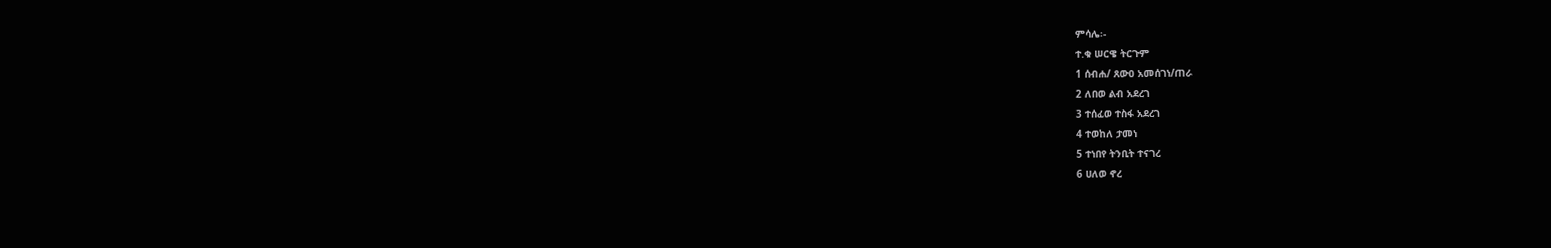ምሳሌ፡-
ተ.ቁ ሠርዌ ትርጉም
1 ሰብሐ/ ጸውዐ አመሰገነ/ጠራ
2 ለበወ ልብ አደረገ
3 ተሰፈወ ተስፋ አደረገ
4 ተወከለ ታመነ
5 ተነበየ ትንቢት ተናገረ
6 ሀለወ ኖረ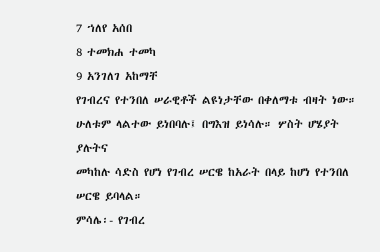7 ኀለየ አሰበ
8 ተመክሐ ተመካ
9 አንገለገ አከማቸ
የገብረና የተንበለ ሠራዊቶች ልዩነታቸው በቀለማቱ ብዛት ነው። ሁለቱም ላልተው ይነበባሉ፤ በግእዝ ይነሳሉ። ሦስት ሆሄያት ያሉትና
መካከሉ ሳድስ የሆነ የገብረ ሠርዌ ከአራት በላይ ከሆነ የተንበለ ሠርዌ ይባላል።
ምሳሌ፡- የገብረ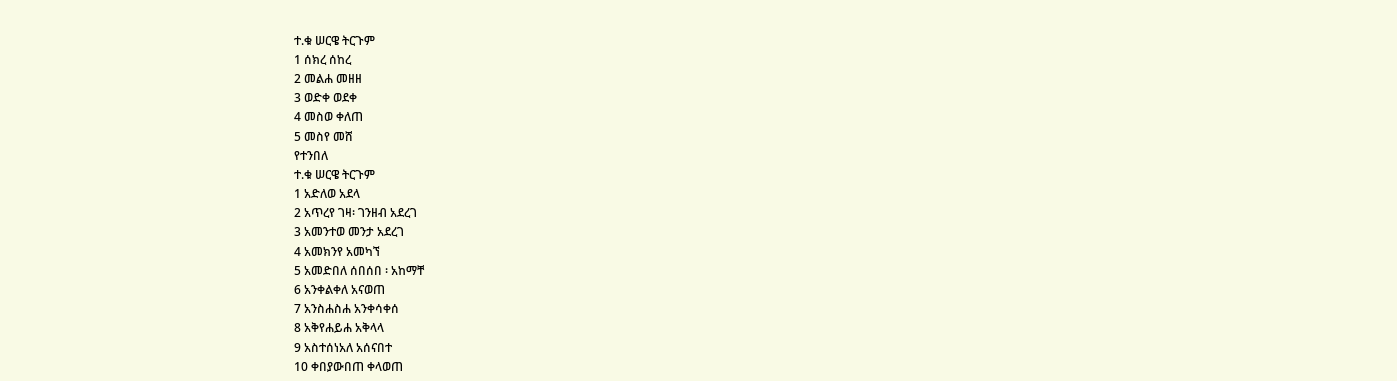ተ.ቁ ሠርዌ ትርጉም
1 ሰክረ ሰከረ
2 መልሐ መዘዘ
3 ወድቀ ወደቀ
4 መስወ ቀለጠ
5 መስየ መሸ
የተንበለ
ተ.ቁ ሠርዌ ትርጉም
1 አድለወ አደላ
2 አጥረየ ገዛ፡ ገንዘብ አደረገ
3 አመንተወ መንታ አደረገ
4 አመክንየ አመካኘ
5 አመድበለ ሰበሰበ ፡ አከማቸ
6 አንቀልቀለ አናወጠ
7 አንስሐስሐ አንቀሳቀሰ
8 አቅየሐይሐ አቅላላ
9 አስተሰነአለ አሰናበተ
10 ቀበያውበጠ ቀላወጠ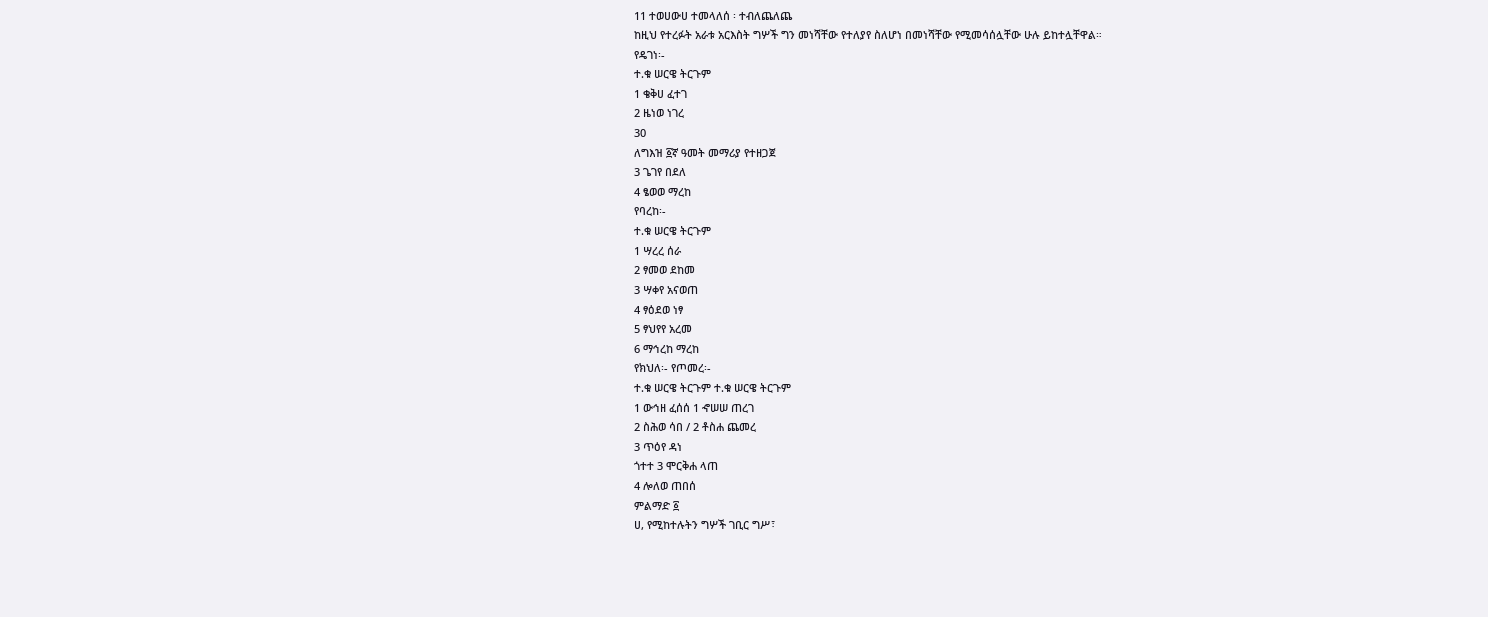11 ተወሀውሀ ተመላለሰ ፡ ተብለጨለጨ
ከዚህ የተረፉት አራቱ አርእስት ግሦች ግን መነሻቸው የተለያየ ስለሆነ በመነሻቸው የሚመሳሰሏቸው ሁሉ ይከተሏቸዋል።
የዴገነ፡-
ተ.ቁ ሠርዌ ትርጉም
1 ቄቅሀ ፈተገ
2 ዜነወ ነገረ
30
ለግእዝ ፩ኛ ዓመት መማሪያ የተዘጋጀ
3 ጌገየ በደለ
4 ፄወወ ማረከ
የባረከ፡-
ተ.ቁ ሠርዌ ትርጉም
1 ሣረረ ሰራ
2 ፃመወ ደከመ
3 ሣቀየ አናወጠ
4 ፃዕደወ ነፃ
5 ፃህየየ አረመ
6 ማኅረከ ማረከ
የክህለ፡- የጦመረ፡-
ተ.ቁ ሠርዌ ትርጉም ተ.ቁ ሠርዌ ትርጉም
1 ውኅዘ ፈሰሰ 1 ኆሠሠ ጠረገ
2 ስሕወ ሳበ / 2 ቶስሐ ጨመረ
3 ጥዕየ ዳነ
ጎተተ 3 ሞርቅሐ ላጠ
4 ሎለወ ጠበሰ
ምልማድ ፩
ሀ, የሚከተሉትን ግሦች ገቢር ግሥ፣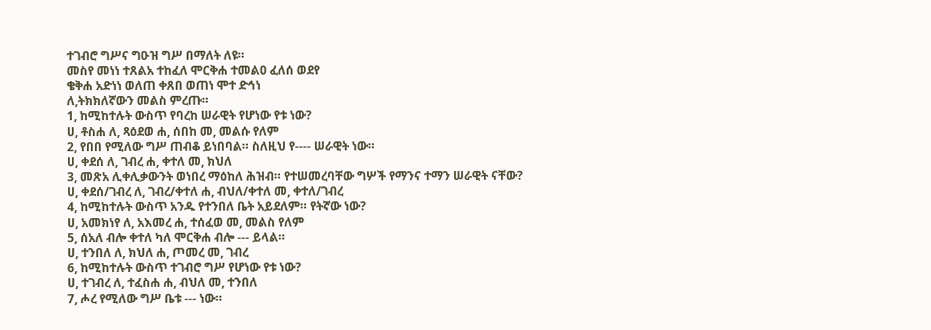ተገብሮ ግሥና ግዑዝ ግሥ በማለት ለዩ።
መስየ መነነ ተጸልአ ተከፈለ ሞርቅሐ ተመልዐ ፈለሰ ወደየ
ቄቅሐ አድነነ ወለጠ ቀጸበ ወጠነ ሞተ ድኅነ
ለ,ትክክለኛውን መልስ ምረጡ።
1, ከሚከተሉት ውስጥ የባረከ ሠራዊት የሆነው የቱ ነው?
ሀ, ቶስሐ ለ, ጻዕደወ ሐ, ሰበከ መ, መልሱ የለም
2, የበበ የሚለው ግሥ ጠብቆ ይነበባል። ስለዚህ የ---- ሠራዊት ነው።
ሀ, ቀደሰ ለ, ገብረ ሐ, ቀተለ መ, ክህለ
3, መጽአ ሊቀሊቃውንት ወነበረ ማዕከለ ሕዝብ። የተሠመረባቸው ግሦች የማንና ተማን ሠራዊት ናቸው?
ሀ, ቀደሰ/ገብረ ለ, ገብረ/ቀተለ ሐ, ብህለ/ቀተለ መ, ቀተለ/ገብረ
4, ከሚከተሉት ውስጥ አንዱ የተንበለ ቤት አይደለም። የትኛው ነው?
ሀ, አመክነየ ለ, አእመረ ሐ, ተሰፈወ መ, መልስ የለም
5, ሰአለ ብሎ ቀተለ ካለ ሞርቅሐ ብሎ --- ይላል።
ሀ, ተንበለ ለ, ክህለ ሐ, ጦመረ መ, ገብረ
6, ከሚከተሉት ውስጥ ተገብሮ ግሥ የሆነው የቱ ነው?
ሀ, ተገብረ ለ, ተፈስሐ ሐ, ብህለ መ, ተንበለ
7, ሖረ የሚለው ግሥ ቤቱ --- ነው።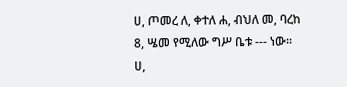ሀ, ጦመረ ለ, ቀተለ ሐ, ብህለ መ, ባረከ
8, ሤመ የሚለው ግሥ ቤቱ --- ነው።
ሀ,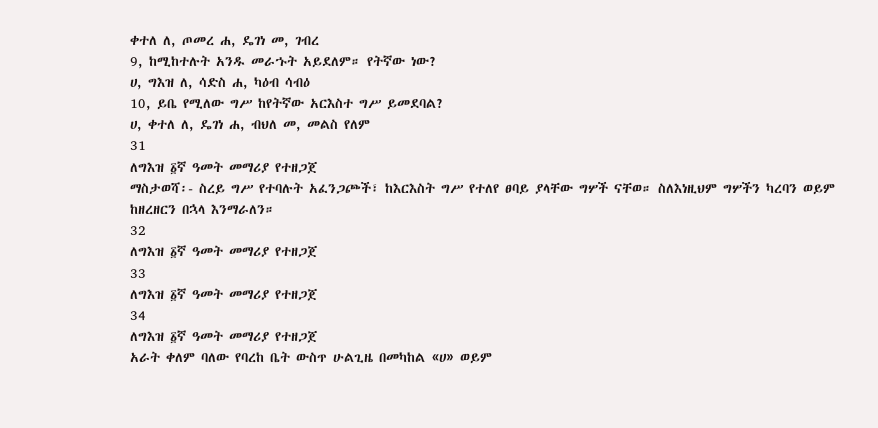ቀተለ ለ, ጦመረ ሐ, ዴገነ መ, ገብረ
9, ከሚከተሉት አንዱ መራኁት አይደለም። የትኛው ነው?
ሀ, ግእዝ ለ, ሳድስ ሐ, ካዕብ ሳብዕ
10, ይቤ የሚለው ግሥ ከየትኛው አርእስተ ግሥ ይመደባል?
ሀ, ቀተለ ለ, ዴገነ ሐ, ብህለ መ, መልስ የለም
31
ለግእዝ ፩ኛ ዓመት መማሪያ የተዘጋጀ
ማስታወሻ፡- ስረይ ግሥ የተባሉት አፈንጋጮች፣ ከእርእስት ግሥ የተለየ ፀባይ ያላቸው ግሦች ናቸወ። ስለእነዚህም ግሦችን ካረባን ወይም
ከዘረዘርን በኋላ እንማራለን።
32
ለግእዝ ፩ኛ ዓመት መማሪያ የተዘጋጀ
33
ለግእዝ ፩ኛ ዓመት መማሪያ የተዘጋጀ
34
ለግእዝ ፩ኛ ዓመት መማሪያ የተዘጋጀ
አራት ቀለም ባለው የባረከ ቤት ውስጥ ሁልጊዜ በመካከል «ሀ» ወይም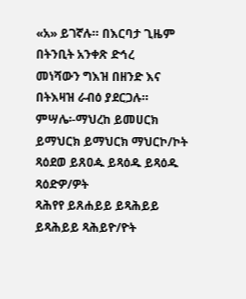«አ» ይገኛሉ። በእርባታ ጊዜም በትንቢት አንቀጽ ድኅረ
መነሻውን ግእዝ በዘንድ እና በትእዛዝ ራብዕ ያደርጋሉ።
ምሣሌ፡-ማህረከ ይመሀርክ ይማህርክ ይማህርክ ማህርኮ/ኮት
ጻዕደወ ይጸዐዹ ይጻዕዱ ይጻዕዱ ጻዕድዎ/ዎት
ጻሕየየ ይጸሐይይ ይጻሕይይ ይጻሕይይ ጻሕይዮ/ዮት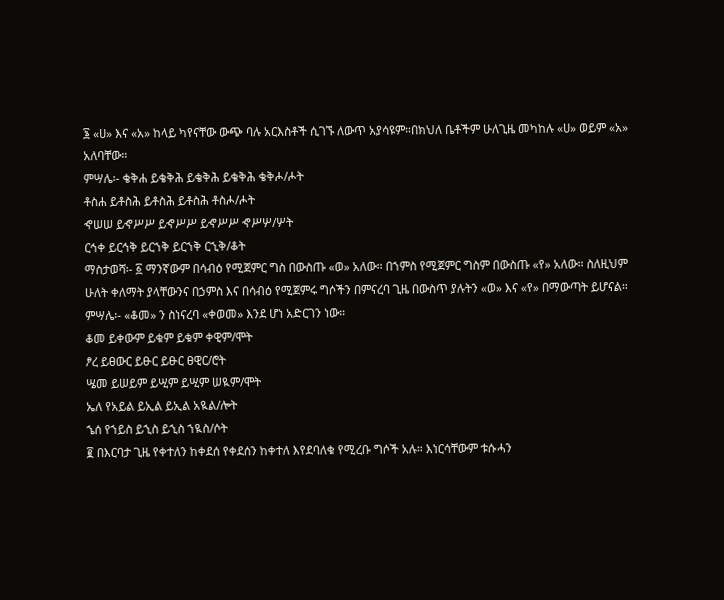፮ «ሀ» እና «አ» ከላይ ካየናቸው ውጭ ባሉ አርእስቶች ሲገኙ ለውጥ አያሳዩም።በክህለ ቤቶችም ሁለጊዜ መካከሉ «ሀ» ወይም «አ»
አለባቸው።
ምሣሌ፡- ቄቅሐ ይቄቅሕ ይቄቅሕ ይቄቅሕ ቄቅሖ/ሖት
ቶስሐ ይቶስሕ ይቶስሕ ይቶስሕ ቶስሖ/ሖት
ኆሠሠ ይኆሥሥ ይኆሥሥ ይኆሥሥ ኆሥሦ/ሦት
ርኅቀ ይርኅቅ ይርኀቅ ይርኀቅ ርኂቅ/ቆት
ማስታወሻ፡- ፩ ማንኛውም በሳብዕ የሚጀምር ግስ በውስጡ «ወ» አለው። በኀምስ የሚጀምር ግስም በውስጡ «የ» አለው። ስለዚህም
ሁለት ቀለማት ያላቸውንና በኃምስ እና በሳብዕ የሚጀምሩ ግሶችን በምናረባ ጊዜ በውስጥ ያሉትን «ወ» እና «የ» በማውጣት ይሆናል።
ምሣሌ፡- «ቆመ» ን ስነናረባ «ቀወመ» እንደ ሆነ አድርገን ነው።
ቆመ ይቀውም ይቁም ይቁም ቀዊም/ሞት
ፆረ ይፀውር ይፁር ይፁር ፀዊር/ሮት
ሤመ ይሠይም ይሢም ይሢም ሠዪም/ሞት
ኤለ የአይል ይኢል ይኢል አዪል/ሎት
ኄሰ የኀይስ ይኂስ ይኂስ ኀዪስ/ሶት
፪ በእርባታ ጊዜ የቀተለን ከቀደሰ የቀደሰን ከቀተለ እየደባለቁ የሚረቡ ግሶች አሉ። እነርሳቸውም ቱሱሓን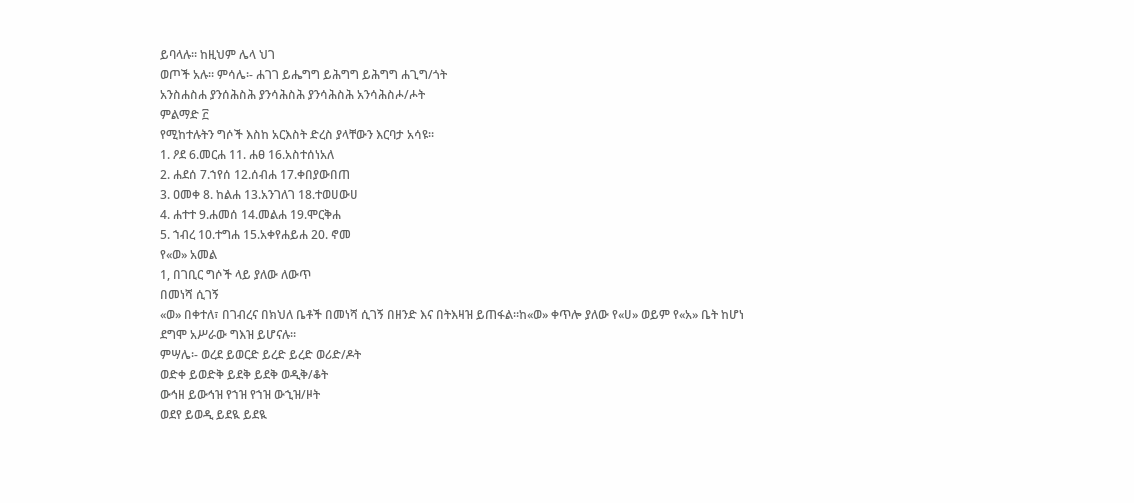ይባላሉ። ከዚህም ሌላ ህገ
ወጦች አሉ። ምሳሌ፡- ሐገገ ይሔግግ ይሕግግ ይሕግግ ሐጊግ/ጎት
አንስሐስሐ ያንሰሕስሕ ያንሳሕስሕ ያንሳሕስሕ አንሳሕስሖ/ሖት
ምልማድ ፫
የሚከተሉትን ግሶች እስከ አርእስት ድረስ ያላቸውን እርባታ አሳዩ።
1. ዖደ 6.መርሐ 11. ሐፀ 16.አስተሰነአለ
2. ሐደሰ 7.ኀየሰ 12.ሰብሐ 17.ቀበያውበጠ
3. ዐመቀ 8. ከልሐ 13.አንገለገ 18.ተወሀውሀ
4. ሐተተ 9.ሐመሰ 14.መልሐ 19.ሞርቅሐ
5. ኀብረ 10.ተግሐ 15.አቀየሐይሐ 20. ኖመ
የ«ወ» አመል
1, በገቢር ግሶች ላይ ያለው ለውጥ
በመነሻ ሲገኝ
«ወ» በቀተለ፣ በገብረና በክህለ ቤቶች በመነሻ ሲገኝ በዘንድ እና በትእዛዝ ይጠፋል።ከ«ወ» ቀጥሎ ያለው የ«ሀ» ወይም የ«አ» ቤት ከሆነ
ደግሞ አሥራው ግእዝ ይሆናሉ።
ምሣሌ፡- ወረደ ይወርድ ይረድ ይረድ ወሪድ/ዶት
ወድቀ ይወድቅ ይደቅ ይደቅ ወዲቅ/ቆት
ውኅዘ ይውኅዝ የኀዝ የኀዝ ውኂዝ/ዞት
ወደየ ይወዲ ይደዪ ይደዪ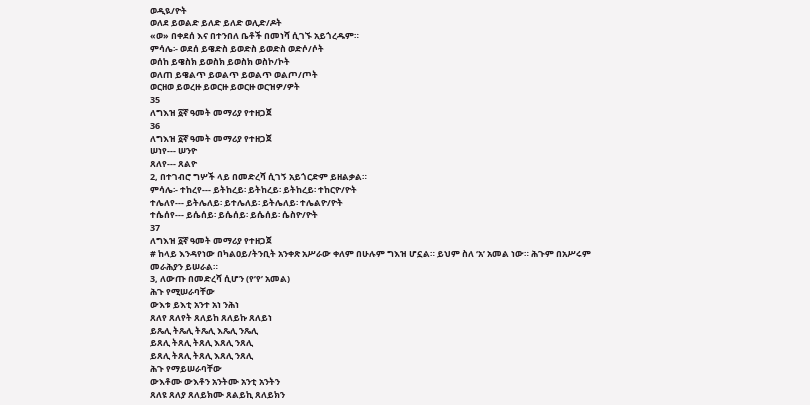ወዲዪ/ዮት
ወለደ ይወልድ ይለድ ይለድ ወሊድ/ዶት
«ወ» በቀደሰ እና በተንበለ ቤቶች በመነሻ ሲገኙ አይጎረዱም።
ምሳሌ፡- ወደሰ ይዌድስ ይወድስ ይወድስ ወድሶ/ሶት
ወሰከ ይዌስክ ይወስክ ይወስክ ወስኮ/ኮት
ወለጠ ይዌልጥ ይወልጥ ይወልጥ ወልጦ/ጦት
ወርዘወ ይወረዙ ይወርዙ ይወርዙ ወርዝዎ/ዎት
35
ለግእዝ ፩ኛ ዓመት መማሪያ የተዘጋጀ
36
ለግእዝ ፩ኛ ዓመት መማሪያ የተዘጋጀ
ሠነየ--- ሠንዮ
ጸለየ--- ጸልዮ
2, በተገብሮ ግሦች ላይ በመድረሻ ሲገኝ አይጎርድም ይዘልቃል።
ምሳሌ፡- ተከረየ--- ይትከረይ፡ ይትከረይ፡ ይትከረይ፡ ተከርዮ/ዮት
ተሌለየ--- ይትሌለይ፡ ይተሌለይ፡ ይትሌለይ፡ ተሌልዮ/ዮት
ተሴሰየ--- ይሴሰይ፡ ይሴሰይ፡ ይሴሰይ፡ ሴስዮ/ዮት
37
ለግእዝ ፩ኛ ዓመት መማሪያ የተዘጋጀ
# ከላይ እንዳየነው በካልዐይ/ትንቢት አንቀጽ አሥራው ቀለም በሁሉም ግእዝ ሆኗል። ይህም ስለ ‘አ’ አመል ነው። ሕጉም በአሥሩም
መራሕያን ይሠራል።
3, ለውጡ በመድረሻ ሲሆን (የ’የ’ አመል)
ሕጉ የሚሠራባቸው
ውእቱ ይእቲ አንተ አነ ንሕነ
ጸለየ ጸለየት ጸለይከ ጸለይኩ ጸለይነ
ይጼሊ ትጼሊ ትጼሊ እጼሊ ንጼሊ
ይጸሊ ትጸሊ ትጸሊ እጸሊ ንጸሊ
ይጸሊ ትጸሊ ትጸሊ እጸሊ ንጸሊ
ሕጉ የማይሠራባቸው
ውእቶሙ ውእቶን አንትሙ አንቲ አንትን
ጸለዩ ጸለያ ጸለይክሙ ጸልይኪ ጸለይክን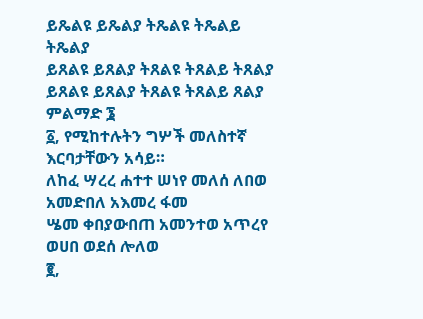ይጼልዩ ይጼልያ ትጼልዩ ትጼልይ ትጼልያ
ይጸልዩ ይጸልያ ትጸልዩ ትጸልይ ትጸልያ
ይጸልዩ ይጸልያ ትጸልዩ ትጸልይ ጸልያ
ምልማድ ፮
፩, የሚከተሉትን ግሦች መለስተኛ እርባታቸውን አሳይ።
ለከፈ ሣረረ ሐተተ ሠነየ መለሰ ለበወ አመድበለ አእመረ ፋመ
ሤመ ቀበያውበጠ አመንተወ አጥረየ ወሀበ ወደሰ ሎለወ
፪,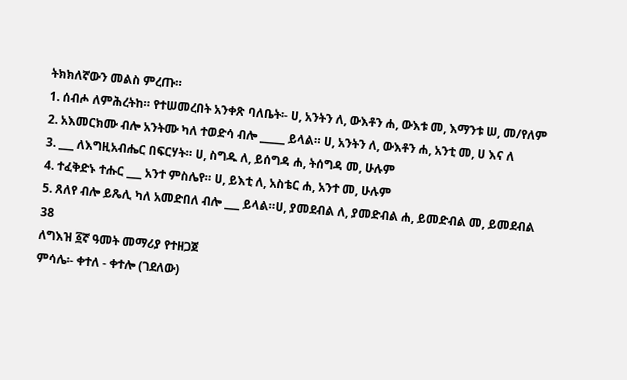ትክክለኛውን መልስ ምረጡ።
1. ሰብሖ ለምሕረትከ። የተሠመረበት አንቀጽ ባለቤት፡- ሀ, አንትን ለ, ውእቶን ሐ, ውእቱ መ, እማንቱ ሠ, መ/የለም
2. አእመርክሙ ብሎ አንትሙ ካለ ተወድሳ ብሎ _____ ይላል። ሀ, አንትን ለ, ውእቶን ሐ, አንቲ መ, ሀ እና ለ
3. ___ ለእግዚአብሔር በፍርሃት። ሀ, ስግዱ ለ, ይሰግዳ ሐ, ትሰግዳ መ, ሁሉም
4. ተፈቅድኑ ተሑር ___ አንተ ምስሌየ። ሀ, ይእቲ ለ, አስቴር ሐ, አንተ መ, ሁሉም
5. ጸለየ ብሎ ይጼሊ ካለ አመድበለ ብሎ ___ ይላል።ሀ, ያመደብል ለ, ያመድብል ሐ, ይመድብል መ, ይመደብል
38
ለግእዝ ፩ኛ ዓመት መማሪያ የተዘጋጀ
ምሳሌ፡- ቀተለ - ቀተሎ (ገደለው)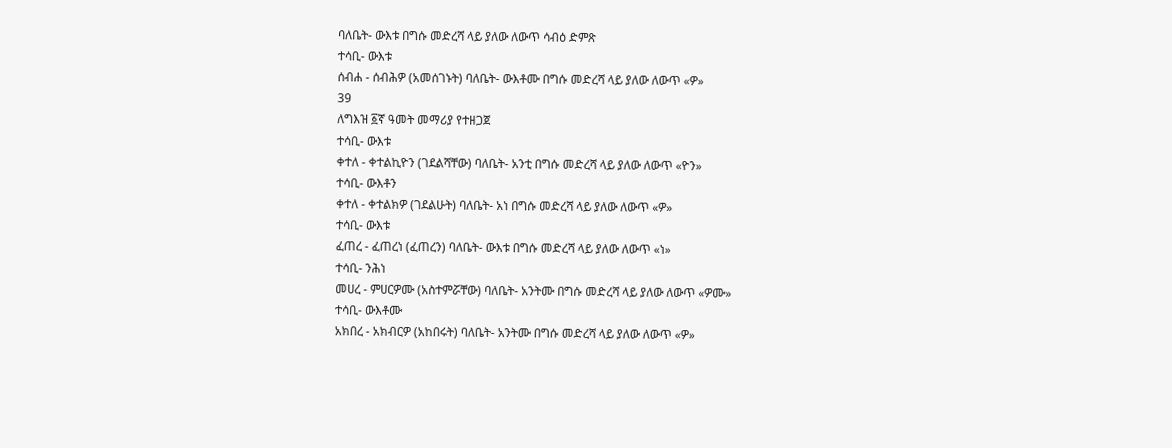ባለቤት- ውእቱ በግሱ መድረሻ ላይ ያለው ለውጥ ሳብዕ ድምጽ
ተሳቢ- ውእቱ
ሰብሐ - ሰብሕዎ (አመሰገኑት) ባለቤት- ውእቶሙ በግሱ መድረሻ ላይ ያለው ለውጥ «ዎ»
39
ለግእዝ ፩ኛ ዓመት መማሪያ የተዘጋጀ
ተሳቢ- ውእቱ
ቀተለ - ቀተልኪዮን (ገደልሻቸው) ባለቤት- አንቲ በግሱ መድረሻ ላይ ያለው ለውጥ «ዮን»
ተሳቢ- ውእቶን
ቀተለ - ቀተልክዎ (ገደልሁት) ባለቤት- አነ በግሱ መድረሻ ላይ ያለው ለውጥ «ዎ»
ተሳቢ- ውእቱ
ፈጠረ - ፈጠረነ (ፈጠረን) ባለቤት- ውእቱ በግሱ መድረሻ ላይ ያለው ለውጥ «ነ»
ተሳቢ- ንሕነ
መሀረ - ምሀርዎሙ (አስተምሯቸው) ባለቤት- አንትሙ በግሱ መድረሻ ላይ ያለው ለውጥ «ዎሙ»
ተሳቢ- ውእቶሙ
አክበረ - አክብርዎ (አከበሩት) ባለቤት- አንትሙ በግሱ መድረሻ ላይ ያለው ለውጥ «ዎ»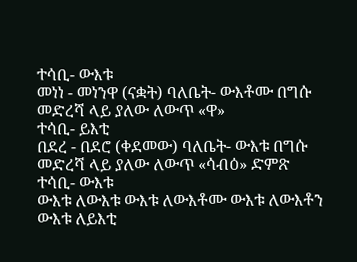ተሳቢ- ውእቱ
መነነ - መነንዋ (ናቋት) ባለቤት- ውእቶሙ በግሱ መድረሻ ላይ ያለው ለውጥ «ዋ»
ተሳቢ- ይእቲ
በደረ - በደሮ (ቀደመው) ባለቤት- ውእቱ በግሱ መድረሻ ላይ ያለው ለውጥ «ሳብዕ» ድምጽ
ተሳቢ- ውእቱ
ውእቱ ለውእቱ ውእቱ ለውእቶሙ ውእቱ ለውእቶን ውእቱ ለይእቲ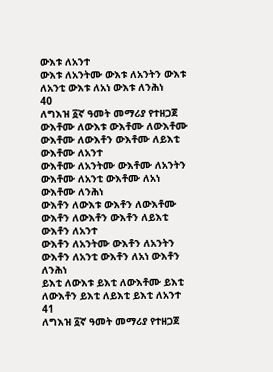ውእቱ ለአንተ
ውእቱ ለአንትሙ ውእቱ ለአንትን ውእቱ ለአንቲ ውእቱ ለአነ ውእቱ ለንሕነ
40
ለግእዝ ፩ኛ ዓመት መማሪያ የተዘጋጀ
ውእቶሙ ለውእቱ ውእቶሙ ለውእቶሙ ውእቶሙ ለውእቶን ውእቶሙ ለይእቲ ውእቶሙ ለአንተ
ውእቶሙ ለአንትሙ ውእቶሙ ለአንትን ውእቶሙ ለአንቲ ውእቶሙ ለአነ ውእቶሙ ለንሕነ
ውእቶን ለውእቱ ውእቶን ለውእቶሙ ውእቶን ለውእቶን ውእቶን ለይእቲ ውእቶን ለአንተ
ውእቶን ለአንትሙ ውእቶን ለአንትን ውእቶን ለአንቲ ውእቶን ለአነ ውእቶን ለንሕነ
ይእቲ ለውእቱ ይእቲ ለውእቶሙ ይእቲ ለውእቶን ይእቲ ለይእቲ ይእቲ ለአንተ
41
ለግእዝ ፩ኛ ዓመት መማሪያ የተዘጋጀ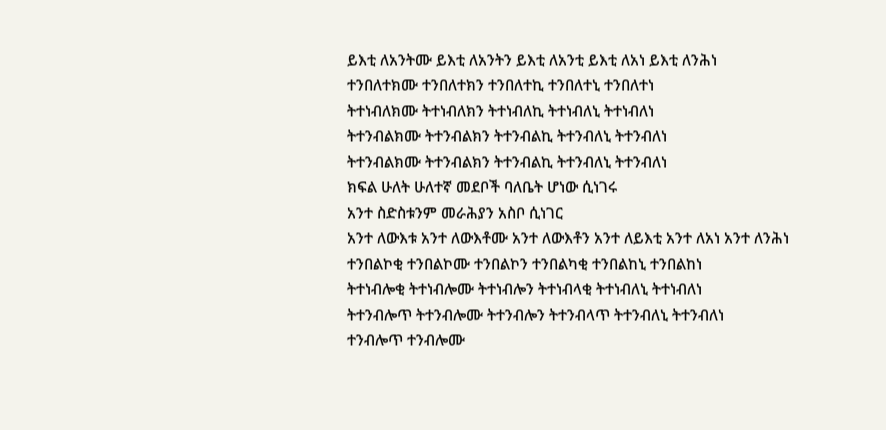ይእቲ ለአንትሙ ይእቲ ለአንትን ይእቲ ለአንቲ ይእቲ ለአነ ይእቲ ለንሕነ
ተንበለተክሙ ተንበለተክን ተንበለተኪ ተንበለተኒ ተንበለተነ
ትተነብለክሙ ትተነብለክን ትተነብለኪ ትተነብለኒ ትተነብለነ
ትተንብልክሙ ትተንብልክን ትተንብልኪ ትተንብለኒ ትተንብለነ
ትተንብልክሙ ትተንብልክን ትተንብልኪ ትተንብለኒ ትተንብለነ
ክፍል ሁለት ሁለተኛ መደቦች ባለቤት ሆነው ሲነገሩ
አንተ ስድስቱንም መራሕያን አስቦ ሲነገር
አንተ ለውእቱ አንተ ለውእቶሙ አንተ ለውእቶን አንተ ለይእቲ አንተ ለአነ አንተ ለንሕነ
ተንበልኮቂ ተንበልኮሙ ተንበልኮን ተንበልካቂ ተንበልከኒ ተንበልከነ
ትተነብሎቂ ትተነብሎሙ ትተነብሎን ትተነብላቂ ትተነብለኒ ትተነብለነ
ትተንብሎጥ ትተንብሎሙ ትተንብሎን ትተንብላጥ ትተንብለኒ ትተንብለነ
ተንብሎጥ ተንብሎሙ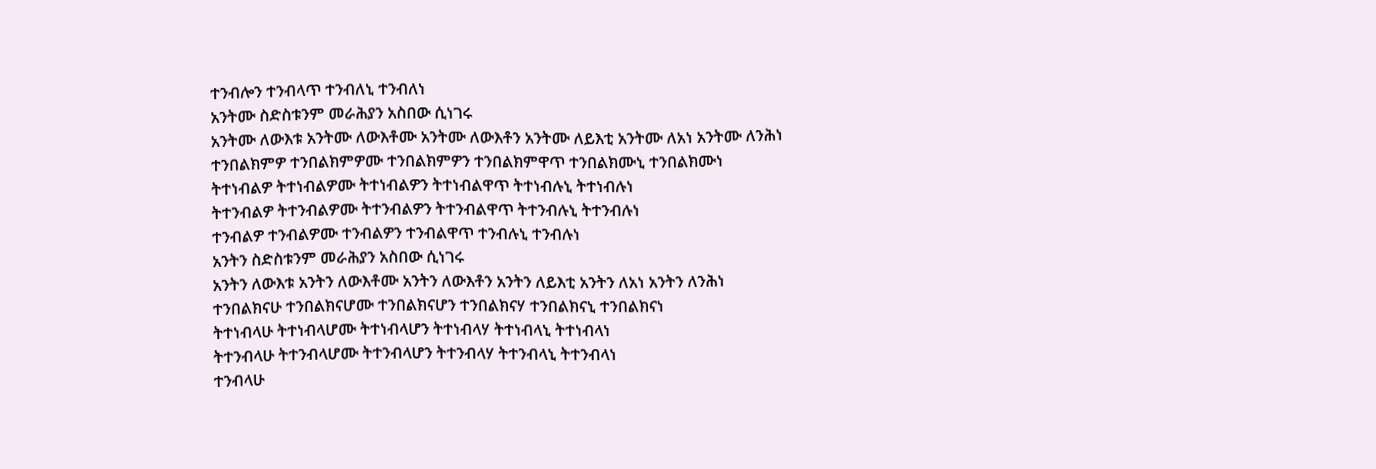ተንብሎን ተንብላጥ ተንብለኒ ተንብለነ
አንትሙ ስድስቱንም መራሕያን አስበው ሲነገሩ
አንትሙ ለውእቱ አንትሙ ለውእቶሙ አንትሙ ለውእቶን አንትሙ ለይእቲ አንትሙ ለአነ አንትሙ ለንሕነ
ተንበልክምዎ ተንበልክምዎሙ ተንበልክምዎን ተንበልክምዋጥ ተንበልክሙኒ ተንበልክሙነ
ትተነብልዎ ትተነብልዎሙ ትተነብልዎን ትተነብልዋጥ ትተነብሉኒ ትተነብሉነ
ትተንብልዎ ትተንብልዎሙ ትተንብልዎን ትተንብልዋጥ ትተንብሉኒ ትተንብሉነ
ተንብልዎ ተንብልዎሙ ተንብልዎን ተንብልዋጥ ተንብሉኒ ተንብሉነ
አንትን ስድስቱንም መራሕያን አስበው ሲነገሩ
አንትን ለውእቱ አንትን ለውእቶሙ አንትን ለውእቶን አንትን ለይእቲ አንትን ለአነ አንትን ለንሕነ
ተንበልክናሁ ተንበልክናሆሙ ተንበልክናሆን ተንበልክናሃ ተንበልክናኒ ተንበልክናነ
ትተነብላሁ ትተነብላሆሙ ትተነብላሆን ትተነብላሃ ትተነብላኒ ትተነብላነ
ትተንብላሁ ትተንብላሆሙ ትተንብላሆን ትተንብላሃ ትተንብላኒ ትተንብላነ
ተንብላሁ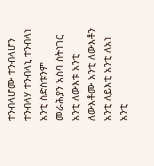ተንብላሆሙ ተንብላሆን ተንብላሃ ተንብላኒ ተንብላነ
አንቲ ስድስቱንም መራሕያን አስባ ስትነገር
አንቲ ለውእቱ አንቲ ለውእቶሙ አንቲ ለውእቶን አንቲ ለይእቲ አንቲ ለአነ አንቲ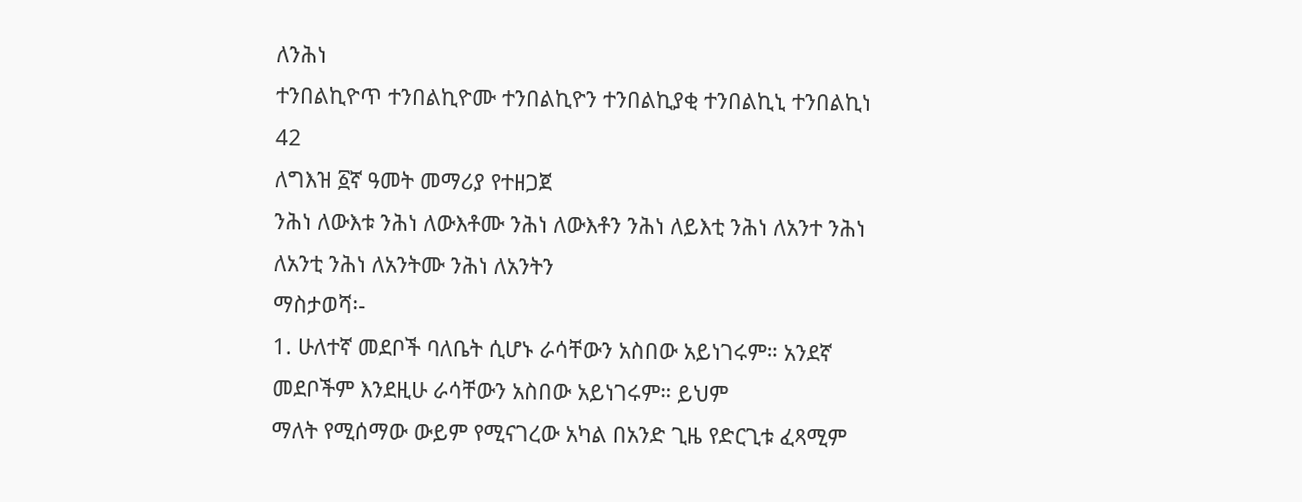ለንሕነ
ተንበልኪዮጥ ተንበልኪዮሙ ተንበልኪዮን ተንበልኪያቂ ተንበልኪኒ ተንበልኪነ
42
ለግእዝ ፩ኛ ዓመት መማሪያ የተዘጋጀ
ንሕነ ለውእቱ ንሕነ ለውእቶሙ ንሕነ ለውእቶን ንሕነ ለይእቲ ንሕነ ለአንተ ንሕነ ለአንቲ ንሕነ ለአንትሙ ንሕነ ለአንትን
ማስታወሻ፡-
1. ሁለተኛ መደቦች ባለቤት ሲሆኑ ራሳቸውን አስበው አይነገሩም። አንደኛ መደቦችም እንደዚሁ ራሳቸውን አስበው አይነገሩም። ይህም
ማለት የሚሰማው ውይም የሚናገረው አካል በአንድ ጊዜ የድርጊቱ ፈጻሚም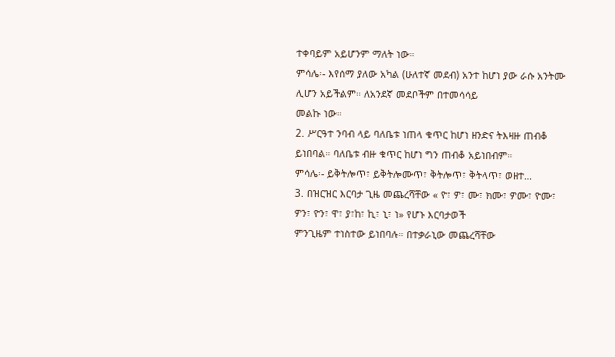ተቀባይም አይሆንም ማለት ነው።
ምሳሌ፡- እየሰማ ያለው አካል (ሁለተኛ መደብ) አንተ ከሆነ ያው ራሱ አንትሙ ሊሆን አይችልም። ለአንደኛ መደቦችም በተመሳሳይ
መልኩ ነው።
2. ሥርዓተ ንባብ ላይ ባለቤቱ ነጠላ ቁጥር ከሆነ ዘንድና ትእዛዙ ጠብቆ ይነበባል። ባለቤቱ ብዙ ቁጥር ከሆነ ግን ጠብቆ አይነበብም።
ምሳሌ፡- ይቅትሎጥ፣ ይቅትሎሙጥ፣ ቅትሎጥ፣ ቅትላጥ፣ ወዘተ…
3. በዝርዝር እርባታ ጊዜ መጨረሻቸው « ዮ፣ ዎ፣ ሙ፣ ክሙ፣ ዎሙ፣ ዮሙ፣ ዎን፣ ዮን፣ ዋ፣ ያ፣ከ፣ ኪ፣ ኒ፣ ነ» የሆኑ እርባታወች
ምንጊዜም ተነስተው ይነበባሉ። በተቃራኒው መጨረሻቸው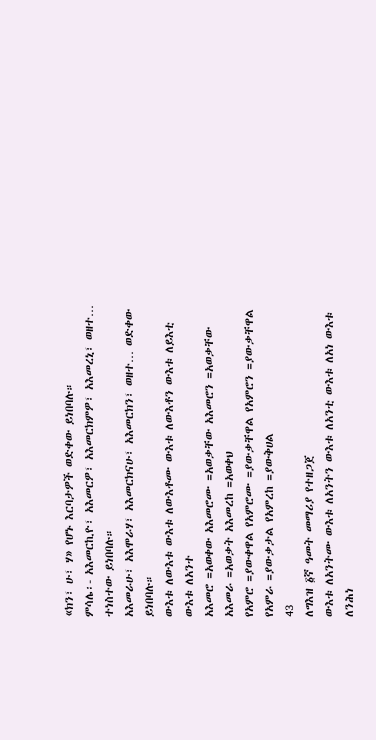«ክን፣ ሁ፣ ሃ» የሆኑ እርባታዎች ወድቀው ይነበባሉ።
ምሳሌ፡- አእመርኪዮ፣ አእመርዎ፣ አእመርክምዎ፣ አእመረኒ፣ ወዘተ… ተነስተው ይነበባሉ።
አእመራሁ፣ አእሞራሃ፣ አእመርክናሁ፣ አእመርክን፣ ወዘተ… ወድቀው ይነበባሉ።
ውእቱ ለውእቱ ውእቱ ለውእቶሙ ውእቱ ለውእቶን ውእቱ ለይእቲ ውእቱ ለአንተ
አእመሮ =አወቀው አእመሮሙ =አወቃቸው አእመሮን =አወቃቸው አእመራ =አወቃት አእመረከ =አወቀህ
የአምሮ =ያውቀዋል የአምሮሙ =ያውቃቸዋል የአምሮን =ያውቃቸዋል የአምራ =ያውቃታል የአምረከ =ያውቅሀል
43
ለግእዝ ፩ኛ ዓመት መማሪያ የተዘጋጀ
ውእቱ ለአንትሙ ውእቱ ለአንትን ውእቱ ለአንቲ ውእቱ ለአነ ውእቱ ለንሕነ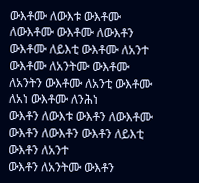ውእቶሙ ለውእቱ ውእቶሙ ለውእቶሙ ውእቶሙ ለውእቶን ውእቶሙ ለይእቲ ውእቶሙ ለአንተ
ውእቶሙ ለአንትሙ ውእቶሙ ለአንትን ውእቶሙ ለአንቲ ውእቶሙ ለአነ ውእቶሙ ለንሕነ
ውእቶን ለውእቱ ውእቶን ለውእቶሙ ውእቶን ለውእቶን ውእቶን ለይእቲ ውእቶን ለአንተ
ውእቶን ለአንትሙ ውእቶን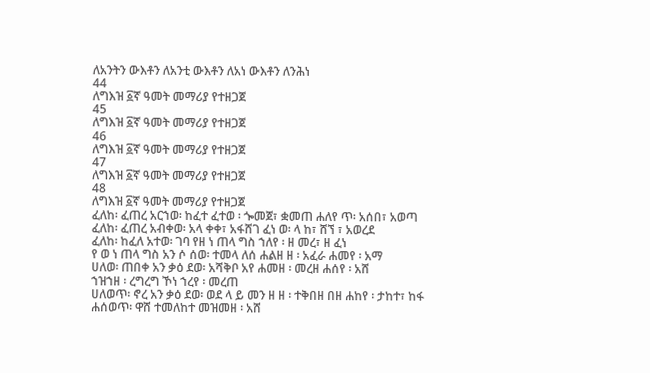ለአንትን ውእቶን ለአንቲ ውእቶን ለአነ ውእቶን ለንሕነ
44
ለግእዝ ፩ኛ ዓመት መማሪያ የተዘጋጀ
45
ለግእዝ ፩ኛ ዓመት መማሪያ የተዘጋጀ
46
ለግእዝ ፩ኛ ዓመት መማሪያ የተዘጋጀ
47
ለግእዝ ፩ኛ ዓመት መማሪያ የተዘጋጀ
48
ለግእዝ ፩ኛ ዓመት መማሪያ የተዘጋጀ
ፈለከ፡ ፈጠረ አርኀወ፡ ከፈተ ፈተወ ፡ ጐመጀ፣ ቋመጠ ሐለየ ጥ፡ አሰበ፣ አወጣ
ፈለከ፡ ፈጠረ አብቀወ፡ አላ ቀቀ፣ አፋሸገ ፈነ ወ፡ ላ ከ፣ ሸኘ ፣ አወረደ
ፈለከ፡ ከፈለ አተወ፡ ገባ የዘ ነ ጠላ ግስ ኀለየ ፡ ዘ መረ፣ ዘ ፈነ
የ ወ ነ ጠላ ግስ አን ሶ ሰወ፡ ተመላ ለሰ ሐልዘ ዘ ፡ አፈራ ሐመየ ፡ አማ
ሀለወ፡ ጠበቀ አን ቃዕ ደወ፡ አሻቅቦ አየ ሐመዘ ፡ መረዘ ሐሰየ ፡ አሸ
ኀዝኀዘ ፡ ረግረግ ኾነ ኀረየ ፡ መረጠ
ሀለወጥ፡ ኖረ አን ቃዕ ደወ፡ ወደ ላ ይ መን ዘ ዘ ፡ ተቅበዘ በዘ ሐከየ ፡ ታከተ፣ ከፋ
ሐሰወጥ፡ ዋሸ ተመለከተ መዝመዘ ፡ አሸ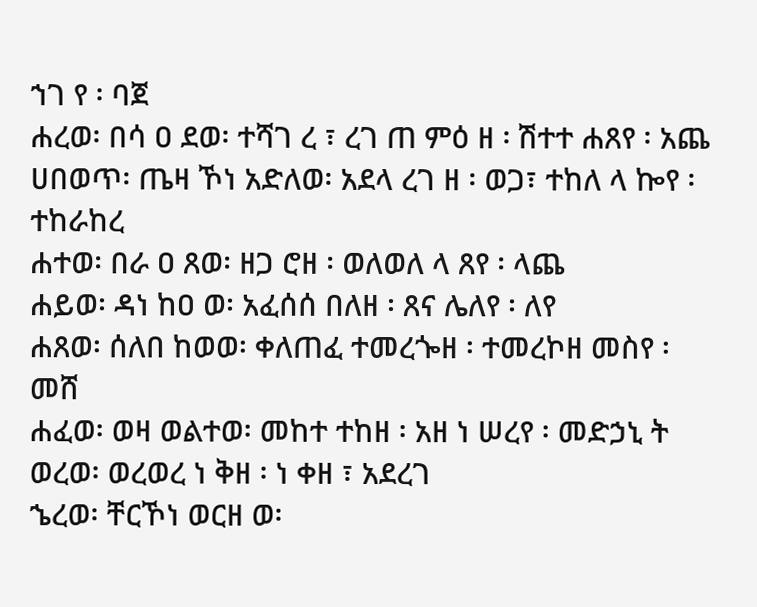ኀገ የ ፡ ባጀ
ሐረወ፡ በሳ ዐ ደወ፡ ተሻገ ረ ፣ ረገ ጠ ምዕ ዘ ፡ ሽተተ ሐጸየ ፡ አጨ
ሀበወጥ፡ ጤዛ ኾነ አድለወ፡ አደላ ረገ ዘ ፡ ወጋ፣ ተከለ ላ ኰየ ፡ ተከራከረ
ሐተወ፡ በራ ዐ ጸወ፡ ዘጋ ሮዘ ፡ ወለወለ ላ ጸየ ፡ ላጨ
ሐይወ፡ ዳነ ከዐ ወ፡ አፈሰሰ በለዘ ፡ ጸና ሌለየ ፡ ለየ
ሐጸወ፡ ሰለበ ከወወ፡ ቀለጠፈ ተመረጐዘ ፡ ተመረኮዘ መስየ ፡ መሸ
ሐፈወ፡ ወዛ ወልተወ፡ መከተ ተከዘ ፡ አዘ ነ ሠረየ ፡ መድኃኒ ት
ወረወ፡ ወረወረ ነ ቅዘ ፡ ነ ቀዘ ፣ አደረገ
ኄረወ፡ ቸርኾነ ወርዘ ወ፡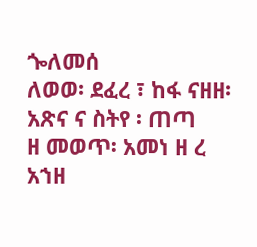ጐለመሰ
ለወወ፡ ደፈረ ፣ ከፋ ናዘዘ፡ አጽና ና ስትየ ፡ ጠጣ
ዘ መወጥ፡ አመነ ዘ ረ አኀዘ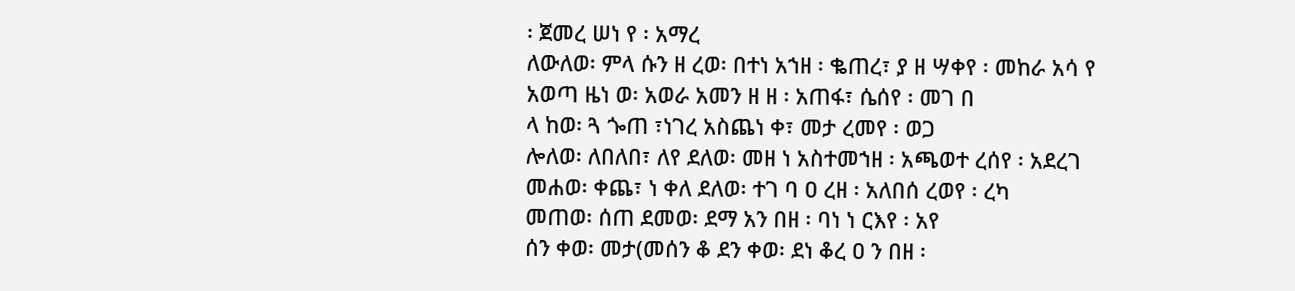፡ ጀመረ ሠነ የ ፡ አማረ
ለውለወ፡ ምላ ሱን ዘ ረወ፡ በተነ አኀዘ ፡ ቈጠረ፣ ያ ዘ ሣቀየ ፡ መከራ አሳ የ
አወጣ ዜነ ወ፡ አወራ አመን ዘ ዘ ፡ አጠፋ፣ ሴሰየ ፡ መገ በ
ላ ከወ፡ ጓ ጐጠ ፣ነገረ አስጨነ ቀ፣ መታ ረመየ ፡ ወጋ
ሎለወ፡ ለበለበ፣ ለየ ደለወ፡ መዘ ነ አስተመኀዘ ፡ አጫወተ ረሰየ ፡ አደረገ
መሐወ፡ ቀጨ፣ ነ ቀለ ደለወ፡ ተገ ባ ዐ ረዘ ፡ አለበሰ ረወየ ፡ ረካ
መጠወ፡ ሰጠ ደመወ፡ ደማ አን በዘ ፡ ባነ ነ ርእየ ፡ አየ
ሰን ቀወ፡ መታ(መሰን ቆ ደን ቀወ፡ ደነ ቆረ ዐ ን በዘ ፡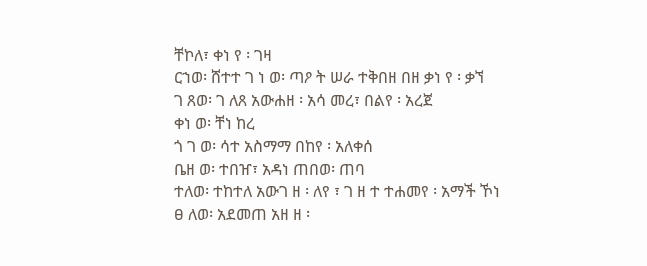ቸኮለ፣ ቀነ የ ፡ ገዛ
ርኀወ፡ ሸተተ ገ ነ ወ፡ ጣዖ ት ሠራ ተቅበዘ በዘ ቃነ የ ፡ ቃኘ
ገ ጸወ፡ ገ ለጸ አውሐዘ ፡ አሳ መረ፣ በልየ ፡ አረጀ
ቀነ ወ፡ ቸነ ከረ
ጎ ገ ወ፡ ሳተ አስማማ በከየ ፡ አለቀሰ
ቤዘ ወ፡ ተበዠ፣ አዳነ ጠበወ፡ ጠባ
ተለወ፡ ተከተለ አውገ ዘ ፡ ለየ ፣ ገ ዘ ተ ተሐመየ ፡ አማች ኾነ
ፀ ለወ፡ አደመጠ አዘ ዘ ፡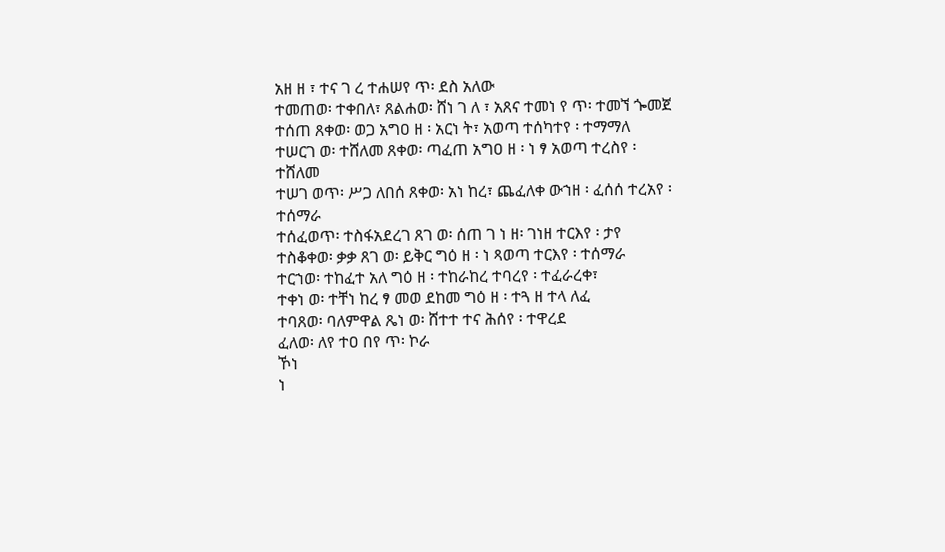አዘ ዘ ፣ ተና ገ ረ ተሐሠየ ጥ፡ ደስ አለው
ተመጠወ፡ ተቀበለ፣ ጸልሐወ፡ ሸነ ገ ለ ፣ አጸና ተመነ የ ጥ፡ ተመኘ ጐመጀ
ተሰጠ ጸቀወ፡ ወጋ አግዐ ዘ ፡ አርነ ት፣ አወጣ ተሰካተየ ፡ ተማማለ
ተሠርገ ወ፡ ተሸለመ ጸቀወ፡ ጣፈጠ አግዐ ዘ ፡ ነ ፃ አወጣ ተረስየ ፡ ተሸለመ
ተሠገ ወጥ፡ ሥጋ ለበሰ ጸቀወ፡ አነ ከረ፣ ጨፈለቀ ውኀዘ ፡ ፈሰሰ ተረአየ ፡ ተሰማራ
ተሰፈወጥ፡ ተስፋአደረገ ጸገ ወ፡ ሰጠ ገ ነ ዘ፡ ገነዘ ተርእየ ፡ ታየ
ተስቆቀወ፡ ቃቃ ጸገ ወ፡ ይቅር ግዕ ዘ ፡ ነ ጻወጣ ተርእየ ፡ ተሰማራ
ተርኀወ፡ ተከፈተ አለ ግዕ ዘ ፡ ተከራከረ ተባረየ ፡ ተፈራረቀ፣
ተቀነ ወ፡ ተቸነ ከረ ፃ መወ ደከመ ግዕ ዘ ፡ ተጓ ዘ ተላ ለፈ
ተባጸወ፡ ባለምዋል ጼነ ወ፡ ሸተተ ተና ሕሰየ ፡ ተዋረደ
ፈለወ፡ ለየ ተዐ በየ ጥ፡ ኮራ
ኾነ
ነ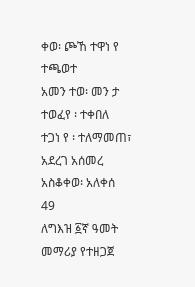ቀወ፡ ጮኸ ተዋነ የ ተጫወተ
አመን ተወ፡ መን ታ ተወፈየ ፡ ተቀበለ
ተጋነ የ ፡ ተለማመጠ፣
አደረገ አሰመረ
አስቆቀወ፡ አለቀሰ
49
ለግእዝ ፩ኛ ዓመት መማሪያ የተዘጋጀ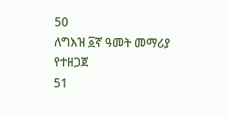50
ለግእዝ ፩ኛ ዓመት መማሪያ የተዘጋጀ
51